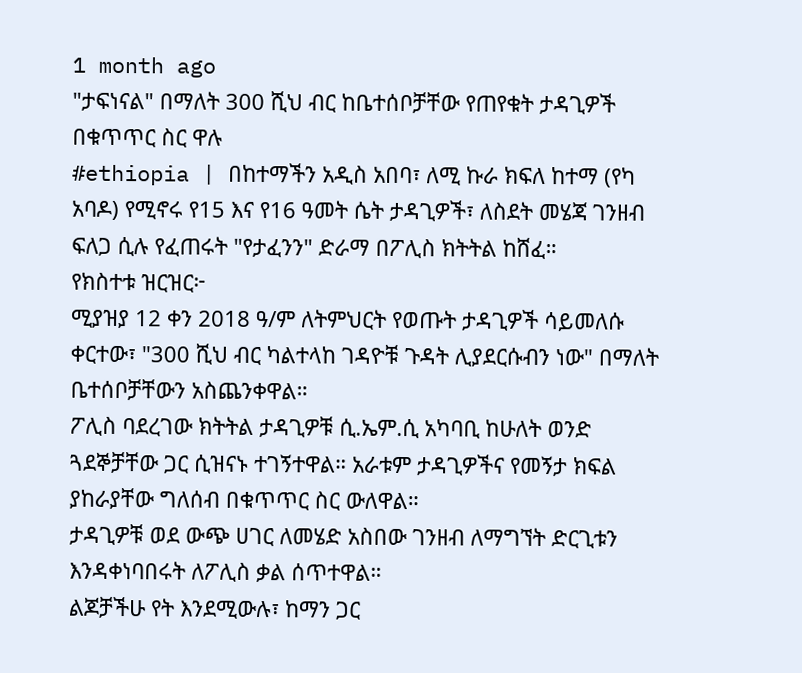1 month ago
"ታፍነናል" በማለት 300 ሺህ ብር ከቤተሰቦቻቸው የጠየቁት ታዳጊዎች በቁጥጥር ስር ዋሉ
#ethiopia | በከተማችን አዲስ አበባ፣ ለሚ ኩራ ክፍለ ከተማ (የካ አባዶ) የሚኖሩ የ15 እና የ16 ዓመት ሴት ታዳጊዎች፣ ለስደት መሄጃ ገንዘብ ፍለጋ ሲሉ የፈጠሩት "የታፈንን" ድራማ በፖሊስ ክትትል ከሸፈ።
የክስተቱ ዝርዝር፦
ሚያዝያ 12 ቀን 2018 ዓ/ም ለትምህርት የወጡት ታዳጊዎች ሳይመለሱ ቀርተው፣ "300 ሺህ ብር ካልተላከ ገዳዮቹ ጉዳት ሊያደርሱብን ነው" በማለት ቤተሰቦቻቸውን አስጨንቀዋል።
ፖሊስ ባደረገው ክትትል ታዳጊዎቹ ሲ.ኤም.ሲ አካባቢ ከሁለት ወንድ ጓደኞቻቸው ጋር ሲዝናኑ ተገኝተዋል። አራቱም ታዳጊዎችና የመኝታ ክፍል ያከራያቸው ግለሰብ በቁጥጥር ስር ውለዋል።
ታዳጊዎቹ ወደ ውጭ ሀገር ለመሄድ አስበው ገንዘብ ለማግኘት ድርጊቱን እንዳቀነባበሩት ለፖሊስ ቃል ሰጥተዋል።
ልጆቻችሁ የት እንደሚውሉ፣ ከማን ጋር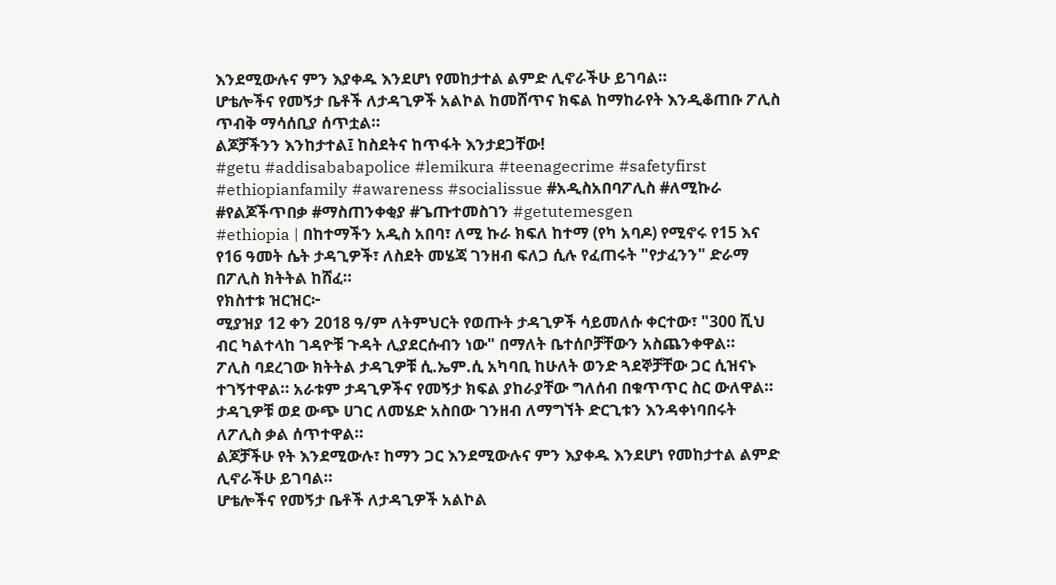እንደሚውሉና ምን እያቀዱ እንደሆነ የመከታተል ልምድ ሊኖራችሁ ይገባል።
ሆቴሎችና የመኝታ ቤቶች ለታዳጊዎች አልኮል ከመሸጥና ክፍል ከማከራየት እንዲቆጠቡ ፖሊስ ጥብቅ ማሳሰቢያ ሰጥቷል።
ልጆቻችንን እንከታተል፤ ከስደትና ከጥፋት እንታደጋቸው!
#getu #addisababapolice #lemikura #teenagecrime #safetyfirst #ethiopianfamily #awareness #socialissue #አዲስአበባፖሊስ #ለሚኩራ #የልጆችጥበቃ #ማስጠንቀቂያ #ጌጡተመስገን #getutemesgen
#ethiopia | በከተማችን አዲስ አበባ፣ ለሚ ኩራ ክፍለ ከተማ (የካ አባዶ) የሚኖሩ የ15 እና የ16 ዓመት ሴት ታዳጊዎች፣ ለስደት መሄጃ ገንዘብ ፍለጋ ሲሉ የፈጠሩት "የታፈንን" ድራማ በፖሊስ ክትትል ከሸፈ።
የክስተቱ ዝርዝር፦
ሚያዝያ 12 ቀን 2018 ዓ/ም ለትምህርት የወጡት ታዳጊዎች ሳይመለሱ ቀርተው፣ "300 ሺህ ብር ካልተላከ ገዳዮቹ ጉዳት ሊያደርሱብን ነው" በማለት ቤተሰቦቻቸውን አስጨንቀዋል።
ፖሊስ ባደረገው ክትትል ታዳጊዎቹ ሲ.ኤም.ሲ አካባቢ ከሁለት ወንድ ጓደኞቻቸው ጋር ሲዝናኑ ተገኝተዋል። አራቱም ታዳጊዎችና የመኝታ ክፍል ያከራያቸው ግለሰብ በቁጥጥር ስር ውለዋል።
ታዳጊዎቹ ወደ ውጭ ሀገር ለመሄድ አስበው ገንዘብ ለማግኘት ድርጊቱን እንዳቀነባበሩት ለፖሊስ ቃል ሰጥተዋል።
ልጆቻችሁ የት እንደሚውሉ፣ ከማን ጋር እንደሚውሉና ምን እያቀዱ እንደሆነ የመከታተል ልምድ ሊኖራችሁ ይገባል።
ሆቴሎችና የመኝታ ቤቶች ለታዳጊዎች አልኮል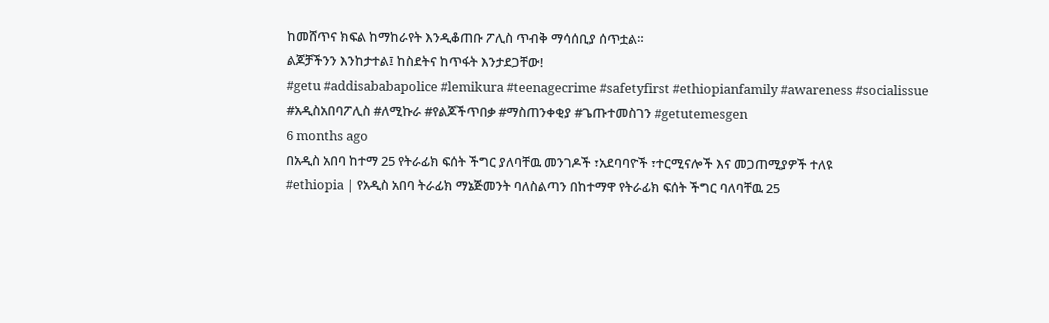ከመሸጥና ክፍል ከማከራየት እንዲቆጠቡ ፖሊስ ጥብቅ ማሳሰቢያ ሰጥቷል።
ልጆቻችንን እንከታተል፤ ከስደትና ከጥፋት እንታደጋቸው!
#getu #addisababapolice #lemikura #teenagecrime #safetyfirst #ethiopianfamily #awareness #socialissue #አዲስአበባፖሊስ #ለሚኩራ #የልጆችጥበቃ #ማስጠንቀቂያ #ጌጡተመስገን #getutemesgen
6 months ago
በአዲስ አበባ ከተማ 25 የትራፊክ ፍሰት ችግር ያለባቸዉ መንገዶች ፣አደባባዮች ፣ተርሚናሎች እና መጋጠሚያዎች ተለዩ
#ethiopia | የአዲስ አበባ ትራፊክ ማኔጅመንት ባለስልጣን በከተማዋ የትራፊክ ፍሰት ችግር ባለባቸዉ 25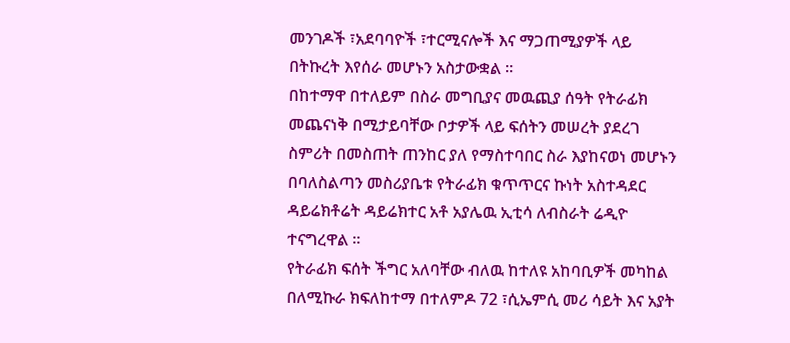መንገዶች ፣አደባባዮች ፣ተርሚናሎች እና ማጋጠሚያዎች ላይ በትኩረት እየሰራ መሆኑን አስታውቋል ።
በከተማዋ በተለይም በስራ መግቢያና መዉጪያ ሰዓት የትራፊክ መጨናነቅ በሚታይባቸው ቦታዎች ላይ ፍሰትን መሠረት ያደረገ ስምሪት በመስጠት ጠንከር ያለ የማስተባበር ስራ እያከናወነ መሆኑን በባለስልጣን መስሪያቤቱ የትራፊክ ቁጥጥርና ኩነት አስተዳደር ዳይሬክቶሬት ዳይሬክተር አቶ አያሌዉ ኢቲሳ ለብስራት ሬዲዮ ተናግረዋል ።
የትራፊክ ፍሰት ችግር አለባቸው ብለዉ ከተለዩ አከባቢዎች መካከል በለሚኩራ ክፍለከተማ በተለምዶ 72 ፣ሲኤምሲ መሪ ሳይት እና አያት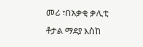መሪ ፣በአቃቂ ቃሊቲ ቶታል ማደያ እስከ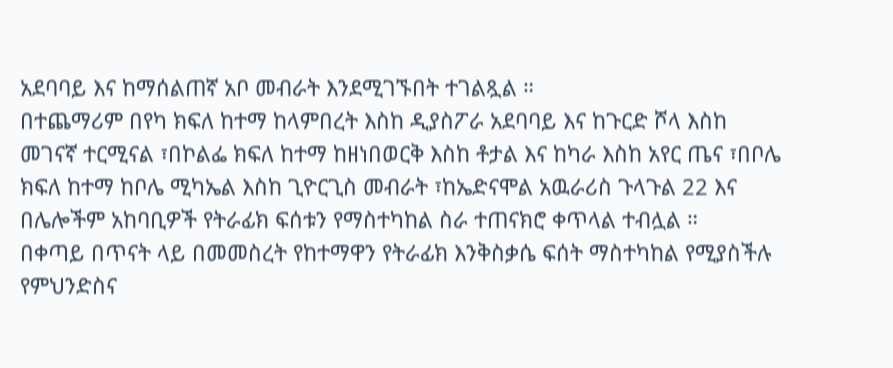አደባባይ እና ከማሰልጠኛ አቦ መብራት እንደሚገኙበት ተገልጿል ።
በተጨማሪም በየካ ክፍለ ከተማ ከላምበረት እስከ ዲያስፖራ አደባባይ እና ከጉርድ ሾላ እስከ መገናኛ ተርሚናል ፣በኮልፌ ክፍለ ከተማ ከዘነበወርቅ እስከ ቶታል እና ከካራ እስከ አየር ጤና ፣በቦሌ ክፍለ ከተማ ከቦሌ ሚካኤል እስከ ጊዮርጊስ መብራት ፣ከኤድናሞል አዉራሪስ ጉላጉል 22 እና በሌሎችም አከባቢዎች የትራፊክ ፍሰቱን የማስተካከል ስራ ተጠናክሮ ቀጥላል ተብሏል ።
በቀጣይ በጥናት ላይ በመመስረት የከተማዋን የትራፊክ እንቅስቃሴ ፍሰት ማስተካከል የሚያስችሉ የምህንድስና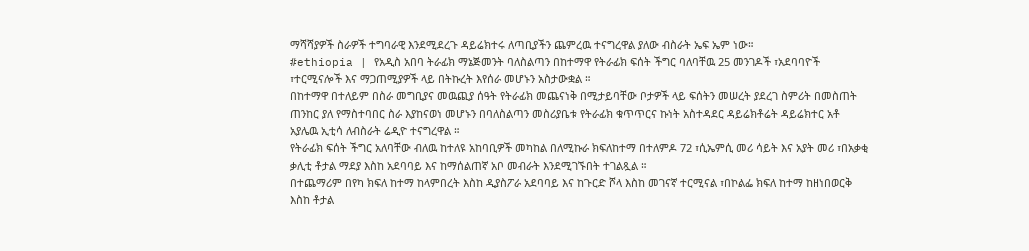ማሻሻያዎች ስራዎች ተግባራዊ እንደሚደረጉ ዳይሬክተሩ ለጣቢያችን ጨምረዉ ተናግረዋል ያለው ብስራት ኤፍ ኤም ነው።
#ethiopia | የአዲስ አበባ ትራፊክ ማኔጅመንት ባለስልጣን በከተማዋ የትራፊክ ፍሰት ችግር ባለባቸዉ 25 መንገዶች ፣አደባባዮች ፣ተርሚናሎች እና ማጋጠሚያዎች ላይ በትኩረት እየሰራ መሆኑን አስታውቋል ።
በከተማዋ በተለይም በስራ መግቢያና መዉጪያ ሰዓት የትራፊክ መጨናነቅ በሚታይባቸው ቦታዎች ላይ ፍሰትን መሠረት ያደረገ ስምሪት በመስጠት ጠንከር ያለ የማስተባበር ስራ እያከናወነ መሆኑን በባለስልጣን መስሪያቤቱ የትራፊክ ቁጥጥርና ኩነት አስተዳደር ዳይሬክቶሬት ዳይሬክተር አቶ አያሌዉ ኢቲሳ ለብስራት ሬዲዮ ተናግረዋል ።
የትራፊክ ፍሰት ችግር አለባቸው ብለዉ ከተለዩ አከባቢዎች መካከል በለሚኩራ ክፍለከተማ በተለምዶ 72 ፣ሲኤምሲ መሪ ሳይት እና አያት መሪ ፣በአቃቂ ቃሊቲ ቶታል ማደያ እስከ አደባባይ እና ከማሰልጠኛ አቦ መብራት እንደሚገኙበት ተገልጿል ።
በተጨማሪም በየካ ክፍለ ከተማ ከላምበረት እስከ ዲያስፖራ አደባባይ እና ከጉርድ ሾላ እስከ መገናኛ ተርሚናል ፣በኮልፌ ክፍለ ከተማ ከዘነበወርቅ እስከ ቶታል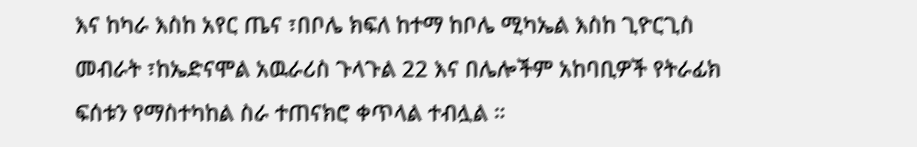እና ከካራ እስከ አየር ጤና ፣በቦሌ ክፍለ ከተማ ከቦሌ ሚካኤል እስከ ጊዮርጊስ መብራት ፣ከኤድናሞል አዉራሪስ ጉላጉል 22 እና በሌሎችም አከባቢዎች የትራፊክ ፍሰቱን የማስተካከል ስራ ተጠናክሮ ቀጥላል ተብሏል ።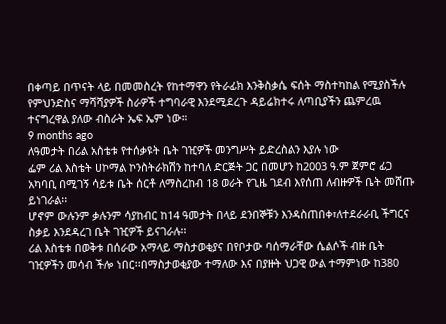በቀጣይ በጥናት ላይ በመመስረት የከተማዋን የትራፊክ እንቅስቃሴ ፍሰት ማስተካከል የሚያስችሉ የምህንድስና ማሻሻያዎች ስራዎች ተግባራዊ እንደሚደረጉ ዳይሬክተሩ ለጣቢያችን ጨምረዉ ተናግረዋል ያለው ብስራት ኤፍ ኤም ነው።
9 months ago
ለዓመታት በሪል አስቴቱ የተሰቃዩት ቤት ገዢዎች መንግሥት ይድረስልን እያሉ ነው
ፌም ሪል እስቴት ሀኮማል ኮንስትራክሽን ከተባለ ድርጅት ጋር በመሆን ከ2003 ዓ.ም ጀምሮ ፊጋ አካባቢ በሚገኝ ሳይቱ ቤት ሰርቶ ለማስረከብ 18 ወራት የጊዜ ገደብ እየሰጠ ለብዙዎች ቤት መሸጡ ይነገራል፡፡
ሆኖም ውሉንም ቃሉንም ሳያከብር ከ14 ዓመታት በላይ ደንበኞቹን እንዳስጠበቀ፣ለተደራራቢ ችግርና ስቃይ እንደዳረገ ቤት ገዢዎች ይናገራሉ፡፡
ሪል እስቴቱ በወቅቱ በሰራው አማላይ ማስታወቂያና በየቦታው ባሰማራቸው ሴልሶች ብዙ ቤት ገዢዎችን መሳብ ችሎ ነበር፡፡በማስታወቂያው ተማለው እና በያዙት ህጋዊ ውል ተማምነው ከ380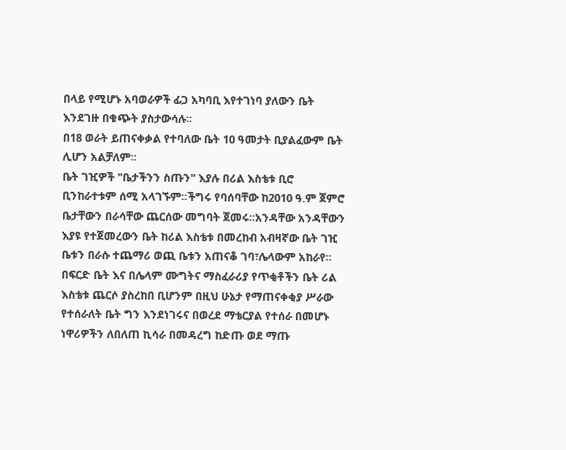በላይ የሚሆኑ አባወራዎች ፊጋ አካባቢ እየተገነባ ያለውን ቤት እንደገዙ በቁጭት ያስታውሳሉ፡፡
በ18 ወራት ይጠናቀቃል የተባለው ቤት 10 ዓመታት ቢያልፈውም ቤት ሊሆን አልቻለም፡፡
ቤት ገዢዎች "ቤታችንን ስጡን" እያሉ በሪል እስቴቱ ቢሮ ቢንከራተቱም ሰሚ አላገኙም፡፡ችግሩ የባሰባቸው ከ2010 ዓ.ም ጀምሮ ቤታቸውን በራሳቸው ጨርሰው መግባት ጀመሩ፡፡አንዳቸው አንዳቸውን እያዩ የተጀመረውን ቤት ከሪል እስቴቱ በመረከብ አብዛኛው ቤት ገዢ ቤቱን በራሱ ተጨማሪ ወጪ ቤቱን አጠናቆ ገባ፣ሌላውም አከራየ፡፡
በፍርድ ቤት እና በሌላም ሙግትና ማስፈራሪያ የጥቂቶችን ቤት ሪል እስቴቱ ጨርሶ ያስረከበ ቢሆንም በዚህ ሁኔታ የማጠናቀቂያ ሥራው የተሰራለት ቤት ግን እንደነገሩና በወረደ ማቴርያል የተሰራ በመሆኑ ነዋሪዎችን ለበለጠ ኪሳራ በመዳረግ ከድጡ ወደ ማጡ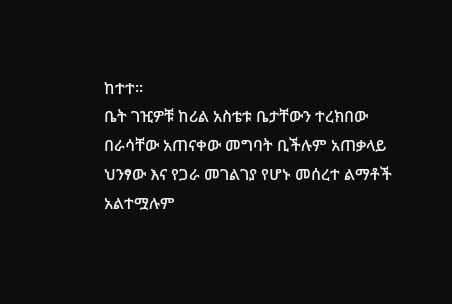ከተተ፡፡
ቤት ገዢዎቹ ከሪል አስቴቱ ቤታቸውን ተረክበው በራሳቸው አጠናቀው መግባት ቢችሉም አጠቃላይ ህንፃው እና የጋራ መገልገያ የሆኑ መሰረተ ልማቶች አልተሟሉም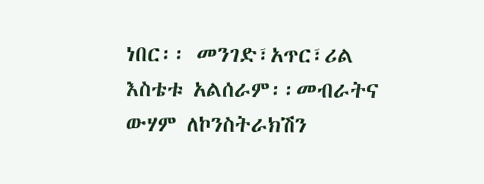ነበር፡፡ መንገድ፣አጥር፣ሪል እስቴቱ አልሰራም፡፡መብራትና ውሃም ለኮንስትራክሽን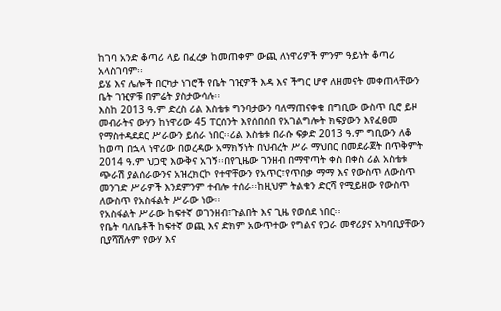ከገባ አንድ ቆጣሪ ላይ በፈረቃ ከመጠቀም ውጪ ለነዋሪዎች ምንም ዓይነት ቆጣሪ አላስገባም፡፡
ይሄ እና ሌሎች በርካታ ነገሮች የቤት ገዢዎች እዳ እና ችግር ሆኖ ለዘመናት መቀጠላቸውን ቤት ገዢዎቹ በምሬት ያስታውሳሉ፡፡
እስከ 2013 ዓ.ም ድረስ ሪል እስቴቱ ግንባታውን ባለማጠናቀቁ በግቢው ውስጥ ቢሮ ይዞ መብራትና ውሃን ከነዋሪው 45 ፐርሰንት እየሰበሰበ የአገልግሎት ክፍያውን እየፈፀመ የማስተዳደደር ሥራውን ይሰራ ነበር፡፡ሪል እስቴቱ በራሱ ፍቃድ 2013 ዓ.ም ግቢውን ለቆ ከወጣ በኋላ ነዋሪው በወረዳው አማክኝነት በህብረት ሥራ ማህበር በመደራጀት በጥቅምት 2014 ዓ.ም ህጋዊ እውቅና አገኝ፡፡በየጊዜው ገንዘብ በማዋጣት ቀስ በቀስ ሪል አስቴቱ ጭራሽ ያልሰራውንና አዝረክርኮ የተዋቸውን የአጥር፣የጥበቃ ማማ እና የውስጥ ለውስጥ መንገድ ሥራዎች እንደምንም ተብሎ ተሰራ፡፡ከዚህም ትልቁን ድርሻ የሚይዘው የውስጥ ለውስጥ የአስፋልት ሥራው ነው፡፡
የአስፋልት ሥራው ከፍተኛ ወገንዘብ፣ጉልበት እና ጊዜ የወሰደ ነበር፡፡
የቤት ባለቤቶች ከፍተኛ ወጪ እና ድክም አውጥተው የግልና የጋራ መኖሪያና አካባቢያቸውን ቢያሻሽሉም የውሃ እና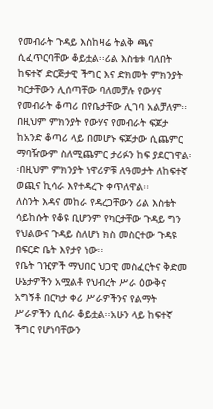የመብራት ጉዳይ እስከዛሬ ትልቅ ጫና ሲፈጥርባቸው ቆይቷል፡፡ሪል እስቴቱ ባለበት ከፍተኛ ድርጅታዊ ችግር እና ድክመት ምክንያት ካርታቸውን ሊሰጣቸው ባለመቻሉ የውሃና የመብራት ቆጣሪ በየቤታቸው ሊገባ አልቻለም፡፡በዚህም ምክንያት የውሃና የመብራት ፍጆታ ከአንድ ቆጣሪ ላይ በመሆኑ ፍጆታው ሲጨምር ማባዥውም ስለሚጨምር ታሪፉን ከፍ ያደርገዋል፡፡በዚህም ምክንያት ነዋሪዎቹ ለዓመታት ለከፍተኛ ወጪና ኪሳራ እየተዳረጉ ቀጥለዋል፡፡
ለስንት እዳና መከራ የዳረጋቸውን ሪል እስቴት ሳይከሱት የቆዩ ቢሆንም የካርታቸው ጉዳይ ግን የህልውና ጉዳይ ስለሆነ ክስ መስርተው ጉዳዩ በፍርድ ቤት እየታየ ነው፡፡
የቤት ገዢዎች ማህበር ህጋዊ መስፈርትና ቅድመ ሁኔታዎችን አሟልቶ የህብረት ሥራ ዕውቅና አግኝቶ በርካታ ቀሪ ሥራዎችንና የልማት ሥራዎችን ሲሰራ ቆይቷል፡፡አሁን ላይ ከፍተኛ ችግር የሆነባቸውን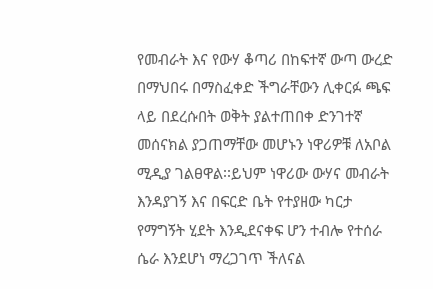የመብራት እና የውሃ ቆጣሪ በከፍተኛ ውጣ ውረድ በማህበሩ በማስፈቀድ ችግራቸውን ሊቀርፉ ጫፍ ላይ በደረሱበት ወቅት ያልተጠበቀ ድንገተኛ መሰናክል ያጋጠማቸው መሆኑን ነዋሪዎቹ ለአቦል ሚዲያ ገልፀዋል፡፡ይህም ነዋሪው ውሃና መብራት እንዳያገኝ እና በፍርድ ቤት የተያዘው ካርታ የማግኝት ሂደት እንዲደናቀፍ ሆን ተብሎ የተሰራ ሴራ እንደሆነ ማረጋገጥ ችለናል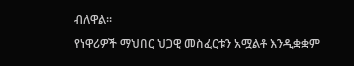ብለዋል፡፡
የነዋሪዎች ማህበር ህጋዊ መስፈርቱን አሟልቶ እንዲቋቋም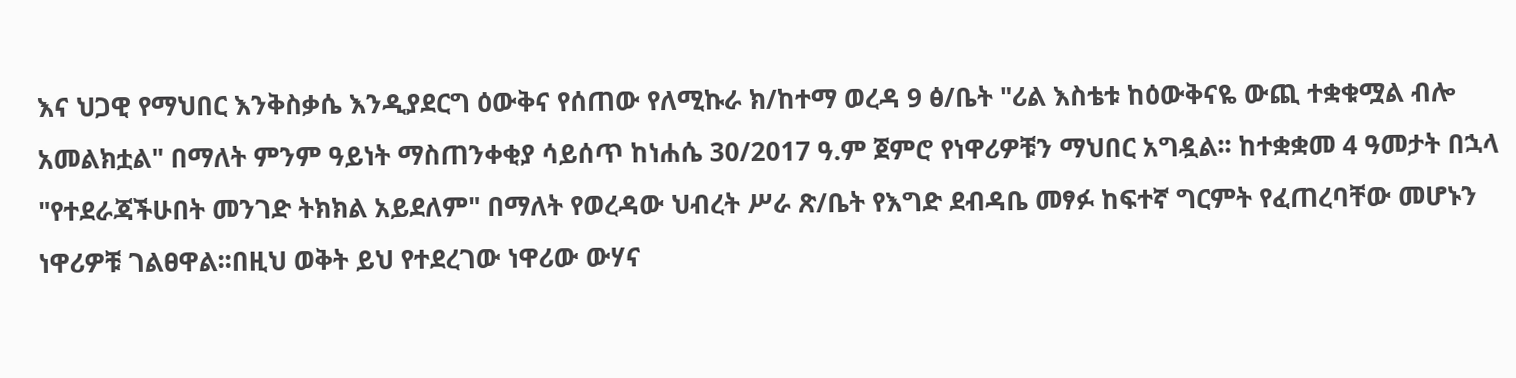እና ህጋዊ የማህበር እንቅስቃሴ እንዲያደርግ ዕውቅና የሰጠው የለሚኩራ ክ/ከተማ ወረዳ 9 ፅ/ቤት "ሪል እስቴቱ ከዕውቅናዬ ውጪ ተቋቁሟል ብሎ አመልክቷል" በማለት ምንም ዓይነት ማስጠንቀቂያ ሳይሰጥ ከነሐሴ 30/2017 ዓ.ም ጀምሮ የነዋሪዎቹን ማህበር አግዷል፡፡ ከተቋቋመ 4 ዓመታት በኋላ "የተደራጃችሁበት መንገድ ትክክል አይደለም" በማለት የወረዳው ህብረት ሥራ ጽ/ቤት የእግድ ደብዳቤ መፃፉ ከፍተኛ ግርምት የፈጠረባቸው መሆኑን ነዋሪዎቹ ገልፀዋል፡፡በዚህ ወቅት ይህ የተደረገው ነዋሪው ውሃና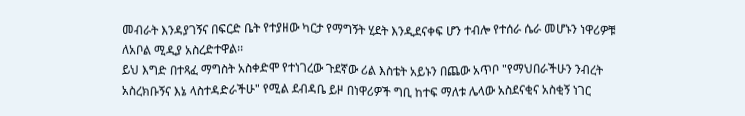መብራት እንዳያገኝና በፍርድ ቤት የተያዘው ካርታ የማግኝት ሂደት እንዲደናቀፍ ሆን ተብሎ የተሰራ ሴራ መሆኑን ነዋሪዎቹ ለአቦል ሚዲያ አስረድተዋል፡፡
ይህ እግድ በተጻፈ ማግስት አስቀድሞ የተነገረው ጉደኛው ሪል እስቴት አይኑን በጨው አጥቦ "የማህበራችሁን ንብረት አስረክቡኝና እኔ ላስተዳድራችሁ" የሚል ደብዳቤ ይዞ በነዋሪዎች ግቢ ከተፍ ማለቱ ሌላው አስደናቂና አስቂኝ ነገር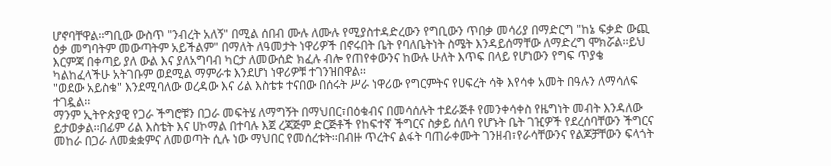ሆኖባቸዋል፡፡ግቢው ውስጥ "ንብረት አለኝ" በሚል ሰበብ ሙሉ ለሙሉ የሚያስተዳድረውን የግቢውን ጥበቃ መሳሪያ በማድርግ "ከኔ ፍቃድ ውጪ ዕቃ መግባትም መውጣትም አይችልም" በማለት ለዓመታት ነዋሪዎች በኖሩበት ቤት የባለቤትነት ስሜት እንዳይሰማቸው ለማድረግ ሞክሯል፡፡ይህ እርምጃ በቀጣይ ያለ ውል እና ያለአግባብ ካርታ ለመውሰድ ክፈሉ ብሎ የጠየቀውንና ከውሉ ሁለት እጥፍ በላይ የሆነውን የግፍ ጥያቄ ካልከፈላችሁ አትገቡም ወደሚል ማምራቱ እንደሆነ ነዋሪዎቹ ተገንዝበዋል፡፡
"ወደው አይስቁ" እንደሚባለው ወረዳው እና ሪል እስቴቱ ተናበው በሰሩት ሥራ ነዋሪው የግርምትና የሀፍረት ሳቅ እየሳቀ አመት በዓሉን ለማሳለፍ ተገዷል፡፡
ማንም ኢትዮጵያዊ የጋራ ችግሮቹን በጋራ መፍትሄ ለማግኝት በማህበር፣በዕቁብና በመሳሰሉት ተደራጅቶ የመንቀሳቀስ የዜግነት መብት እንዳለው ይታወቃል፡፡በፊም ሪል እስቴት እና ሀኮማል በተባሉ እጀ ረጃጅም ድርጅቶች የከፍተኛ ችግርና ስቃይ ሰለባ የሆኑት ቤት ገዢዎች የደረሰባቸውን ችግርና መከራ በጋራ ለመቋቋምና ለመወጣት ሲሉ ነው ማህበር የመሰረቱት፡፡በብዙ ጥረትና ልፋት ባጠራቀሙት ገንዘብ፣የራሳቸውንና የልጆቻቸውን ፍላጎት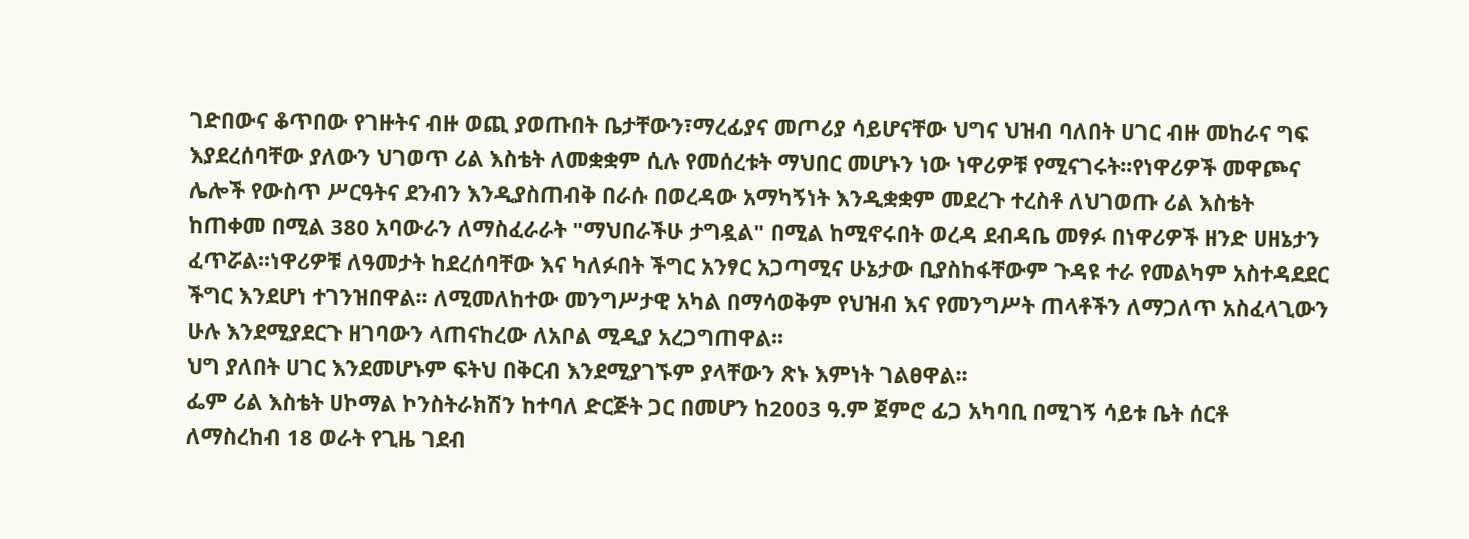ገድበውና ቆጥበው የገዙትና ብዙ ወጪ ያወጡበት ቤታቸውን፣ማረፊያና መጦሪያ ሳይሆናቸው ህግና ህዝብ ባለበት ሀገር ብዙ መከራና ግፍ እያደረሰባቸው ያለውን ህገወጥ ሪል እስቴት ለመቋቋም ሲሉ የመሰረቱት ማህበር መሆኑን ነው ነዋሪዎቹ የሚናገሩት፡፡የነዋሪዎች መዋጮና ሌሎች የውስጥ ሥርዓትና ደንብን እንዲያስጠብቅ በራሱ በወረዳው አማካኝነት እንዲቋቋም መደረጉ ተረስቶ ለህገወጡ ሪል እስቴት ከጠቀመ በሚል 380 አባውራን ለማስፈራራት "ማህበራችሁ ታግዷል" በሚል ከሚኖሩበት ወረዳ ደብዳቤ መፃፉ በነዋሪዎች ዘንድ ሀዘኔታን ፈጥሯል፡፡ነዋሪዎቹ ለዓመታት ከደረሰባቸው እና ካለፉበት ችግር አንፃር አጋጣሚና ሁኔታው ቢያስከፋቸውም ጉዳዩ ተራ የመልካም አስተዳደደር ችግር እንደሆነ ተገንዝበዋል፡፡ ለሚመለከተው መንግሥታዊ አካል በማሳወቅም የህዝብ እና የመንግሥት ጠላቶችን ለማጋለጥ አስፈላጊውን ሁሉ እንደሚያደርጉ ዘገባውን ላጠናከረው ለአቦል ሚዲያ አረጋግጠዋል፡፡
ህግ ያለበት ሀገር እንደመሆኑም ፍትህ በቅርብ እንደሚያገኙም ያላቸውን ጽኑ እምነት ገልፀዋል፡፡
ፌም ሪል እስቴት ሀኮማል ኮንስትራክሽን ከተባለ ድርጅት ጋር በመሆን ከ2003 ዓ.ም ጀምሮ ፊጋ አካባቢ በሚገኝ ሳይቱ ቤት ሰርቶ ለማስረከብ 18 ወራት የጊዜ ገደብ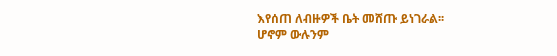እየሰጠ ለብዙዎች ቤት መሸጡ ይነገራል፡፡
ሆኖም ውሉንም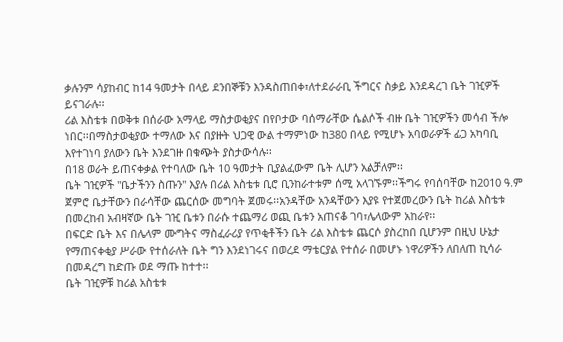ቃሉንም ሳያከብር ከ14 ዓመታት በላይ ደንበኞቹን እንዳስጠበቀ፣ለተደራራቢ ችግርና ስቃይ እንደዳረገ ቤት ገዢዎች ይናገራሉ፡፡
ሪል እስቴቱ በወቅቱ በሰራው አማላይ ማስታወቂያና በየቦታው ባሰማራቸው ሴልሶች ብዙ ቤት ገዢዎችን መሳብ ችሎ ነበር፡፡በማስታወቂያው ተማለው እና በያዙት ህጋዊ ውል ተማምነው ከ380 በላይ የሚሆኑ አባወራዎች ፊጋ አካባቢ እየተገነባ ያለውን ቤት እንደገዙ በቁጭት ያስታውሳሉ፡፡
በ18 ወራት ይጠናቀቃል የተባለው ቤት 10 ዓመታት ቢያልፈውም ቤት ሊሆን አልቻለም፡፡
ቤት ገዢዎች "ቤታችንን ስጡን" እያሉ በሪል እስቴቱ ቢሮ ቢንከራተቱም ሰሚ አላገኙም፡፡ችግሩ የባሰባቸው ከ2010 ዓ.ም ጀምሮ ቤታቸውን በራሳቸው ጨርሰው መግባት ጀመሩ፡፡አንዳቸው አንዳቸውን እያዩ የተጀመረውን ቤት ከሪል እስቴቱ በመረከብ አብዛኛው ቤት ገዢ ቤቱን በራሱ ተጨማሪ ወጪ ቤቱን አጠናቆ ገባ፣ሌላውም አከራየ፡፡
በፍርድ ቤት እና በሌላም ሙግትና ማስፈራሪያ የጥቂቶችን ቤት ሪል እስቴቱ ጨርሶ ያስረከበ ቢሆንም በዚህ ሁኔታ የማጠናቀቂያ ሥራው የተሰራለት ቤት ግን እንደነገሩና በወረደ ማቴርያል የተሰራ በመሆኑ ነዋሪዎችን ለበለጠ ኪሳራ በመዳረግ ከድጡ ወደ ማጡ ከተተ፡፡
ቤት ገዢዎቹ ከሪል አስቴቱ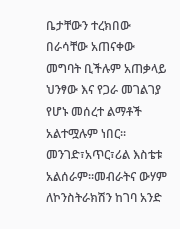ቤታቸውን ተረክበው በራሳቸው አጠናቀው መግባት ቢችሉም አጠቃላይ ህንፃው እና የጋራ መገልገያ የሆኑ መሰረተ ልማቶች አልተሟሉም ነበር፡፡ መንገድ፣አጥር፣ሪል እስቴቱ አልሰራም፡፡መብራትና ውሃም ለኮንስትራክሽን ከገባ አንድ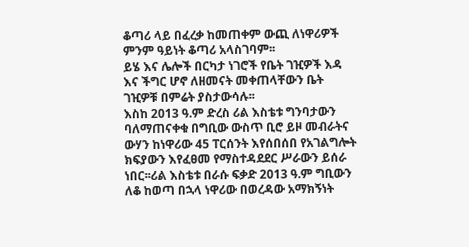ቆጣሪ ላይ በፈረቃ ከመጠቀም ውጪ ለነዋሪዎች ምንም ዓይነት ቆጣሪ አላስገባም፡፡
ይሄ እና ሌሎች በርካታ ነገሮች የቤት ገዢዎች እዳ እና ችግር ሆኖ ለዘመናት መቀጠላቸውን ቤት ገዢዎቹ በምሬት ያስታውሳሉ፡፡
እስከ 2013 ዓ.ም ድረስ ሪል እስቴቱ ግንባታውን ባለማጠናቀቁ በግቢው ውስጥ ቢሮ ይዞ መብራትና ውሃን ከነዋሪው 45 ፐርሰንት እየሰበሰበ የአገልግሎት ክፍያውን እየፈፀመ የማስተዳደደር ሥራውን ይሰራ ነበር፡፡ሪል እስቴቱ በራሱ ፍቃድ 2013 ዓ.ም ግቢውን ለቆ ከወጣ በኋላ ነዋሪው በወረዳው አማክኝነት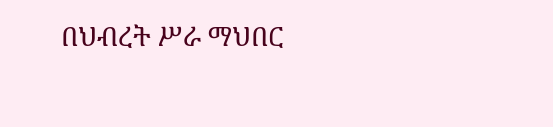በህብረት ሥራ ማህበር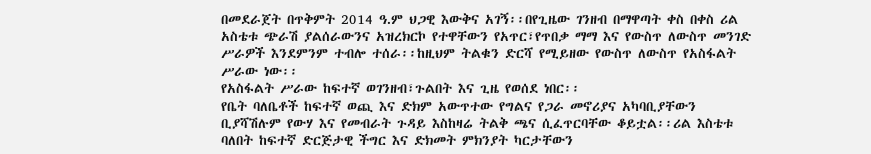በመደራጀት በጥቅምት 2014 ዓ.ም ህጋዊ እውቅና አገኝ፡፡በየጊዜው ገንዘብ በማዋጣት ቀስ በቀስ ሪል አስቴቱ ጭራሽ ያልሰራውንና አዝረክርኮ የተዋቸውን የአጥር፣የጥበቃ ማማ እና የውስጥ ለውስጥ መንገድ ሥራዎች እንደምንም ተብሎ ተሰራ፡፡ከዚህም ትልቁን ድርሻ የሚይዘው የውስጥ ለውስጥ የአስፋልት ሥራው ነው፡፡
የአስፋልት ሥራው ከፍተኛ ወገንዘብ፣ጉልበት እና ጊዜ የወሰደ ነበር፡፡
የቤት ባለቤቶች ከፍተኛ ወጪ እና ድክም አውጥተው የግልና የጋራ መኖሪያና አካባቢያቸውን ቢያሻሽሉም የውሃ እና የመብራት ጉዳይ እስከዛሬ ትልቅ ጫና ሲፈጥርባቸው ቆይቷል፡፡ሪል እስቴቱ ባለበት ከፍተኛ ድርጅታዊ ችግር እና ድክመት ምክንያት ካርታቸውን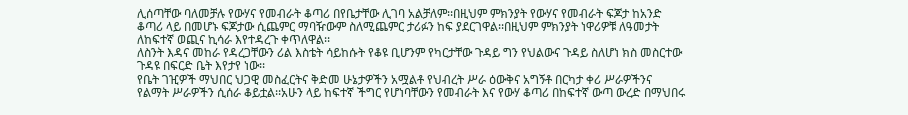ሊሰጣቸው ባለመቻሉ የውሃና የመብራት ቆጣሪ በየቤታቸው ሊገባ አልቻለም፡፡በዚህም ምክንያት የውሃና የመብራት ፍጆታ ከአንድ ቆጣሪ ላይ በመሆኑ ፍጆታው ሲጨምር ማባዥውም ስለሚጨምር ታሪፉን ከፍ ያደርገዋል፡፡በዚህም ምክንያት ነዋሪዎቹ ለዓመታት ለከፍተኛ ወጪና ኪሳራ እየተዳረጉ ቀጥለዋል፡፡
ለስንት እዳና መከራ የዳረጋቸውን ሪል እስቴት ሳይከሱት የቆዩ ቢሆንም የካርታቸው ጉዳይ ግን የህልውና ጉዳይ ስለሆነ ክስ መስርተው ጉዳዩ በፍርድ ቤት እየታየ ነው፡፡
የቤት ገዢዎች ማህበር ህጋዊ መስፈርትና ቅድመ ሁኔታዎችን አሟልቶ የህብረት ሥራ ዕውቅና አግኝቶ በርካታ ቀሪ ሥራዎችንና የልማት ሥራዎችን ሲሰራ ቆይቷል፡፡አሁን ላይ ከፍተኛ ችግር የሆነባቸውን የመብራት እና የውሃ ቆጣሪ በከፍተኛ ውጣ ውረድ በማህበሩ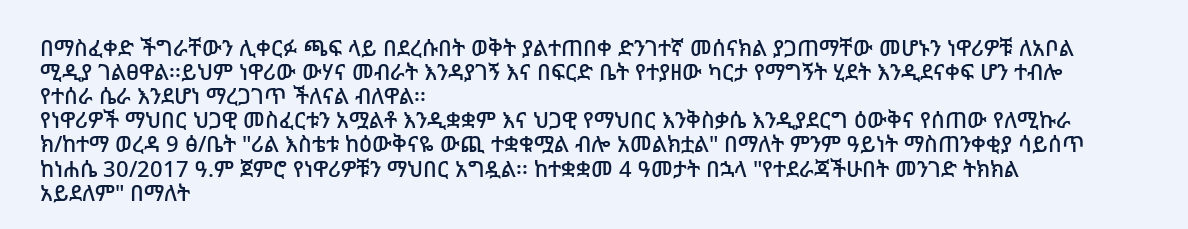በማስፈቀድ ችግራቸውን ሊቀርፉ ጫፍ ላይ በደረሱበት ወቅት ያልተጠበቀ ድንገተኛ መሰናክል ያጋጠማቸው መሆኑን ነዋሪዎቹ ለአቦል ሚዲያ ገልፀዋል፡፡ይህም ነዋሪው ውሃና መብራት እንዳያገኝ እና በፍርድ ቤት የተያዘው ካርታ የማግኝት ሂደት እንዲደናቀፍ ሆን ተብሎ የተሰራ ሴራ እንደሆነ ማረጋገጥ ችለናል ብለዋል፡፡
የነዋሪዎች ማህበር ህጋዊ መስፈርቱን አሟልቶ እንዲቋቋም እና ህጋዊ የማህበር እንቅስቃሴ እንዲያደርግ ዕውቅና የሰጠው የለሚኩራ ክ/ከተማ ወረዳ 9 ፅ/ቤት "ሪል እስቴቱ ከዕውቅናዬ ውጪ ተቋቁሟል ብሎ አመልክቷል" በማለት ምንም ዓይነት ማስጠንቀቂያ ሳይሰጥ ከነሐሴ 30/2017 ዓ.ም ጀምሮ የነዋሪዎቹን ማህበር አግዷል፡፡ ከተቋቋመ 4 ዓመታት በኋላ "የተደራጃችሁበት መንገድ ትክክል አይደለም" በማለት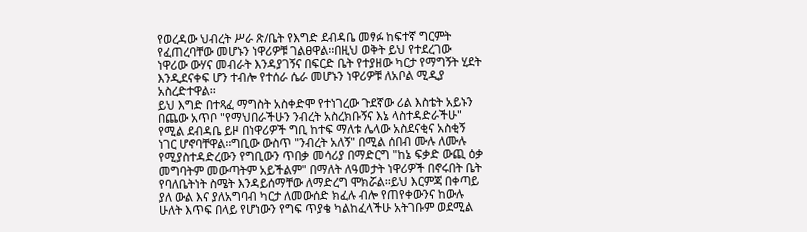የወረዳው ህብረት ሥራ ጽ/ቤት የእግድ ደብዳቤ መፃፉ ከፍተኛ ግርምት የፈጠረባቸው መሆኑን ነዋሪዎቹ ገልፀዋል፡፡በዚህ ወቅት ይህ የተደረገው ነዋሪው ውሃና መብራት እንዳያገኝና በፍርድ ቤት የተያዘው ካርታ የማግኝት ሂደት እንዲደናቀፍ ሆን ተብሎ የተሰራ ሴራ መሆኑን ነዋሪዎቹ ለአቦል ሚዲያ አስረድተዋል፡፡
ይህ እግድ በተጻፈ ማግስት አስቀድሞ የተነገረው ጉደኛው ሪል እስቴት አይኑን በጨው አጥቦ "የማህበራችሁን ንብረት አስረክቡኝና እኔ ላስተዳድራችሁ" የሚል ደብዳቤ ይዞ በነዋሪዎች ግቢ ከተፍ ማለቱ ሌላው አስደናቂና አስቂኝ ነገር ሆኖባቸዋል፡፡ግቢው ውስጥ "ንብረት አለኝ" በሚል ሰበብ ሙሉ ለሙሉ የሚያስተዳድረውን የግቢውን ጥበቃ መሳሪያ በማድርግ "ከኔ ፍቃድ ውጪ ዕቃ መግባትም መውጣትም አይችልም" በማለት ለዓመታት ነዋሪዎች በኖሩበት ቤት የባለቤትነት ስሜት እንዳይሰማቸው ለማድረግ ሞክሯል፡፡ይህ እርምጃ በቀጣይ ያለ ውል እና ያለአግባብ ካርታ ለመውሰድ ክፈሉ ብሎ የጠየቀውንና ከውሉ ሁለት እጥፍ በላይ የሆነውን የግፍ ጥያቄ ካልከፈላችሁ አትገቡም ወደሚል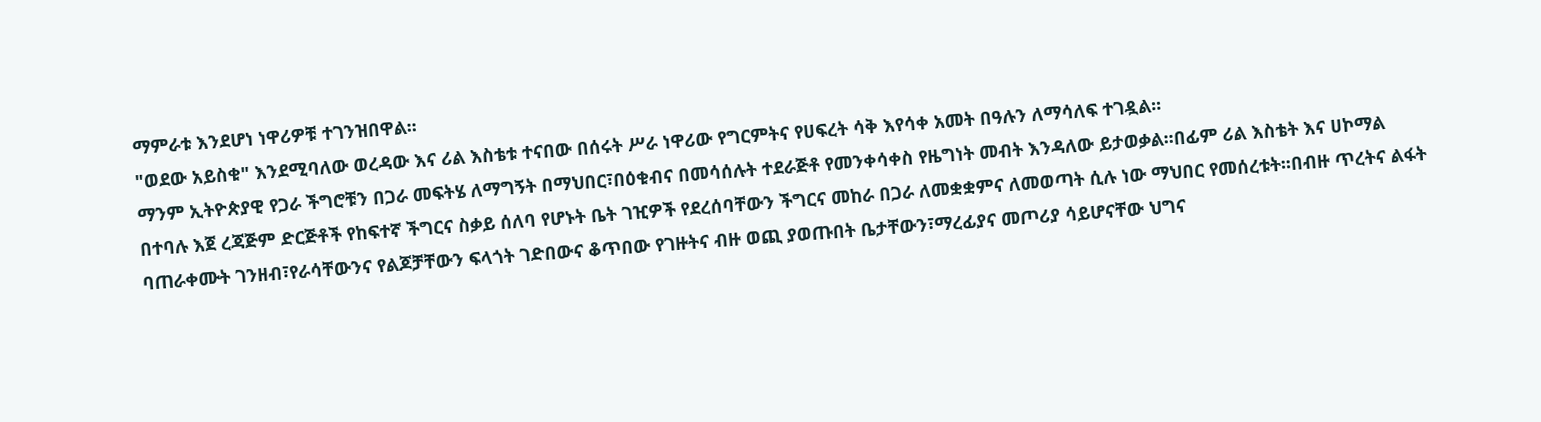ማምራቱ እንደሆነ ነዋሪዎቹ ተገንዝበዋል፡፡
"ወደው አይስቁ" እንደሚባለው ወረዳው እና ሪል እስቴቱ ተናበው በሰሩት ሥራ ነዋሪው የግርምትና የሀፍረት ሳቅ እየሳቀ አመት በዓሉን ለማሳለፍ ተገዷል፡፡
ማንም ኢትዮጵያዊ የጋራ ችግሮቹን በጋራ መፍትሄ ለማግኝት በማህበር፣በዕቁብና በመሳሰሉት ተደራጅቶ የመንቀሳቀስ የዜግነት መብት እንዳለው ይታወቃል፡፡በፊም ሪል እስቴት እና ሀኮማል በተባሉ እጀ ረጃጅም ድርጅቶች የከፍተኛ ችግርና ስቃይ ሰለባ የሆኑት ቤት ገዢዎች የደረሰባቸውን ችግርና መከራ በጋራ ለመቋቋምና ለመወጣት ሲሉ ነው ማህበር የመሰረቱት፡፡በብዙ ጥረትና ልፋት ባጠራቀሙት ገንዘብ፣የራሳቸውንና የልጆቻቸውን ፍላጎት ገድበውና ቆጥበው የገዙትና ብዙ ወጪ ያወጡበት ቤታቸውን፣ማረፊያና መጦሪያ ሳይሆናቸው ህግና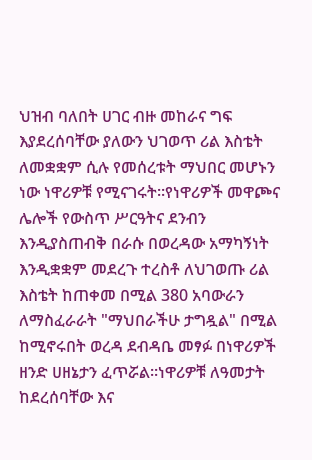ህዝብ ባለበት ሀገር ብዙ መከራና ግፍ እያደረሰባቸው ያለውን ህገወጥ ሪል እስቴት ለመቋቋም ሲሉ የመሰረቱት ማህበር መሆኑን ነው ነዋሪዎቹ የሚናገሩት፡፡የነዋሪዎች መዋጮና ሌሎች የውስጥ ሥርዓትና ደንብን እንዲያስጠብቅ በራሱ በወረዳው አማካኝነት እንዲቋቋም መደረጉ ተረስቶ ለህገወጡ ሪል እስቴት ከጠቀመ በሚል 380 አባውራን ለማስፈራራት "ማህበራችሁ ታግዷል" በሚል ከሚኖሩበት ወረዳ ደብዳቤ መፃፉ በነዋሪዎች ዘንድ ሀዘኔታን ፈጥሯል፡፡ነዋሪዎቹ ለዓመታት ከደረሰባቸው እና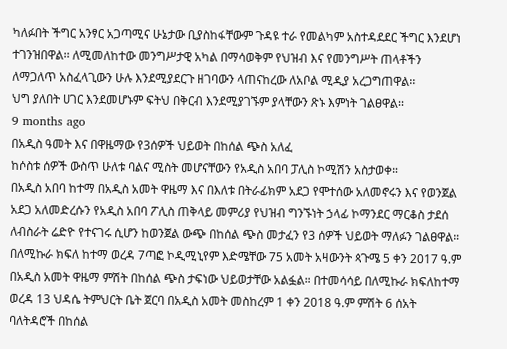ካለፉበት ችግር አንፃር አጋጣሚና ሁኔታው ቢያስከፋቸውም ጉዳዩ ተራ የመልካም አስተዳደደር ችግር እንደሆነ ተገንዝበዋል፡፡ ለሚመለከተው መንግሥታዊ አካል በማሳወቅም የህዝብ እና የመንግሥት ጠላቶችን ለማጋለጥ አስፈላጊውን ሁሉ እንደሚያደርጉ ዘገባውን ላጠናከረው ለአቦል ሚዲያ አረጋግጠዋል፡፡
ህግ ያለበት ሀገር እንደመሆኑም ፍትህ በቅርብ እንደሚያገኙም ያላቸውን ጽኑ እምነት ገልፀዋል፡፡
9 months ago
በአዲስ ዓመት እና በዋዜማው የ3ሰዎች ህይወት በከሰል ጭስ አለፈ
ከሶስቱ ሰዎች ውስጥ ሁለቱ ባልና ሚስት መሆናቸውን የአዲስ አበባ ፓሊስ ኮሚሽን አስታወቀ።
በአዲስ አበባ ከተማ በአዲስ አመት ዋዜማ እና በእለቱ በትራፊክም አደጋ የሞተሰው አለመኖሩን እና የወንጀል አደጋ አለመድረሱን የአዲስ አበባ ፖሊስ ጠቅላይ መምሪያ የህዝብ ግንኙነት ኃላፊ ኮማንደር ማርቆስ ታደሰ ለብስራት ሬድዮ የተናገሩ ሲሆን ከወንጀል ውጭ በከሰል ጭስ መታፈን የ3 ሰዎች ህይወት ማለፉን ገልፀዋል።
በለሚኩራ ክፍለ ከተማ ወረዳ 7ጣፎ ኮዲሚኒየም እድሜቸው 75 አመት አዛውንት ጳጉሜ 5 ቀን 2017 ዓ.ም በአዲስ አመት ዋዜማ ምሽት በከሰል ጭስ ታፍነው ህይወታቸው አልፏል። በተመሳሳይ በለሚኩራ ክፍለከተማ ወረዳ 13 ህዳሴ ትምህርት ቤት ጀርባ በአዲስ አመት መስከረም 1 ቀን 2018 ዓ.ም ምሽት 6 ሰአት ባለትዳሮች በከሰል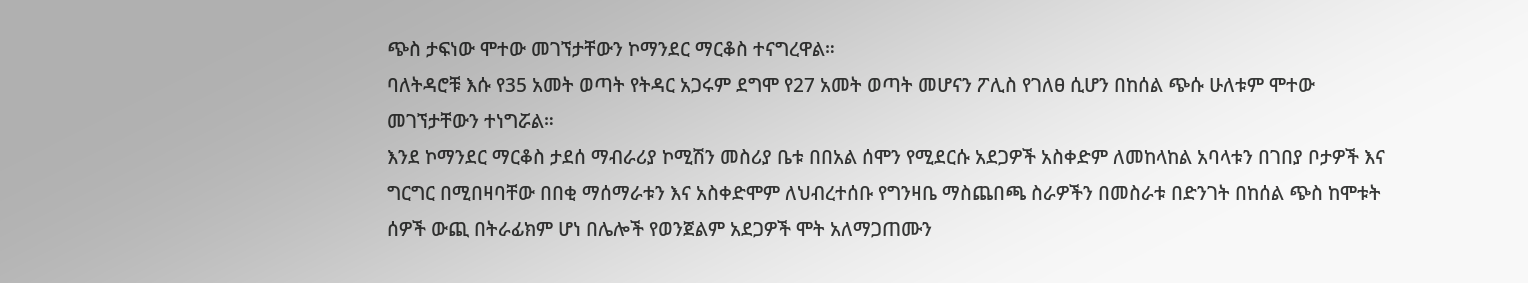ጭስ ታፍነው ሞተው መገኘታቸውን ኮማንደር ማርቆስ ተናግረዋል።
ባለትዳሮቹ እሱ የ35 አመት ወጣት የትዳር አጋሩም ደግሞ የ27 አመት ወጣት መሆናን ፖሊስ የገለፀ ሲሆን በከሰል ጭሱ ሁለቱም ሞተው መገኘታቸውን ተነግሯል።
እንደ ኮማንደር ማርቆስ ታደሰ ማብራሪያ ኮሚሽን መስሪያ ቤቱ በበአል ሰሞን የሚደርሱ አደጋዎች አስቀድም ለመከላከል አባላቱን በገበያ ቦታዎች እና ግርግር በሚበዛባቸው በበቂ ማሰማራቱን እና አስቀድሞም ለህብረተሰቡ የግንዛቤ ማስጨበጫ ስራዎችን በመስራቱ በድንገት በከሰል ጭስ ከሞቱት ሰዎች ውጪ በትራፊክም ሆነ በሌሎች የወንጀልም አደጋዎች ሞት አለማጋጠሙን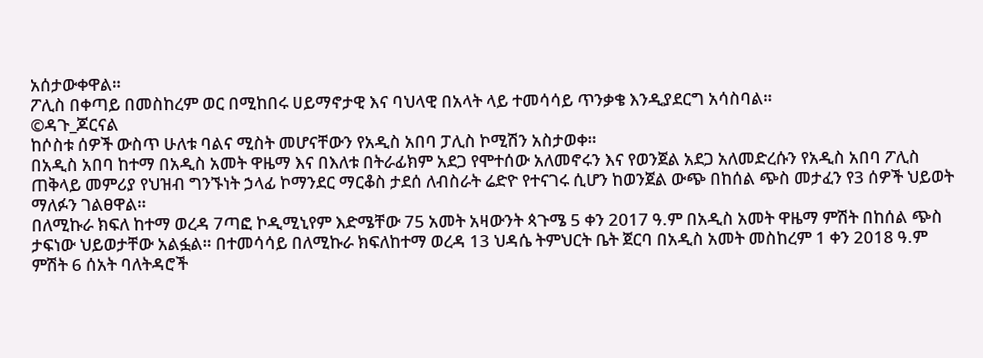አሰታውቀዋል።
ፖሊስ በቀጣይ በመስከረም ወር በሚከበሩ ሀይማኖታዊ እና ባህላዊ በአላት ላይ ተመሳሳይ ጥንቃቄ እንዲያደርግ አሳስባል።
©ዳጉ_ጆርናል
ከሶስቱ ሰዎች ውስጥ ሁለቱ ባልና ሚስት መሆናቸውን የአዲስ አበባ ፓሊስ ኮሚሽን አስታወቀ።
በአዲስ አበባ ከተማ በአዲስ አመት ዋዜማ እና በእለቱ በትራፊክም አደጋ የሞተሰው አለመኖሩን እና የወንጀል አደጋ አለመድረሱን የአዲስ አበባ ፖሊስ ጠቅላይ መምሪያ የህዝብ ግንኙነት ኃላፊ ኮማንደር ማርቆስ ታደሰ ለብስራት ሬድዮ የተናገሩ ሲሆን ከወንጀል ውጭ በከሰል ጭስ መታፈን የ3 ሰዎች ህይወት ማለፉን ገልፀዋል።
በለሚኩራ ክፍለ ከተማ ወረዳ 7ጣፎ ኮዲሚኒየም እድሜቸው 75 አመት አዛውንት ጳጉሜ 5 ቀን 2017 ዓ.ም በአዲስ አመት ዋዜማ ምሽት በከሰል ጭስ ታፍነው ህይወታቸው አልፏል። በተመሳሳይ በለሚኩራ ክፍለከተማ ወረዳ 13 ህዳሴ ትምህርት ቤት ጀርባ በአዲስ አመት መስከረም 1 ቀን 2018 ዓ.ም ምሽት 6 ሰአት ባለትዳሮች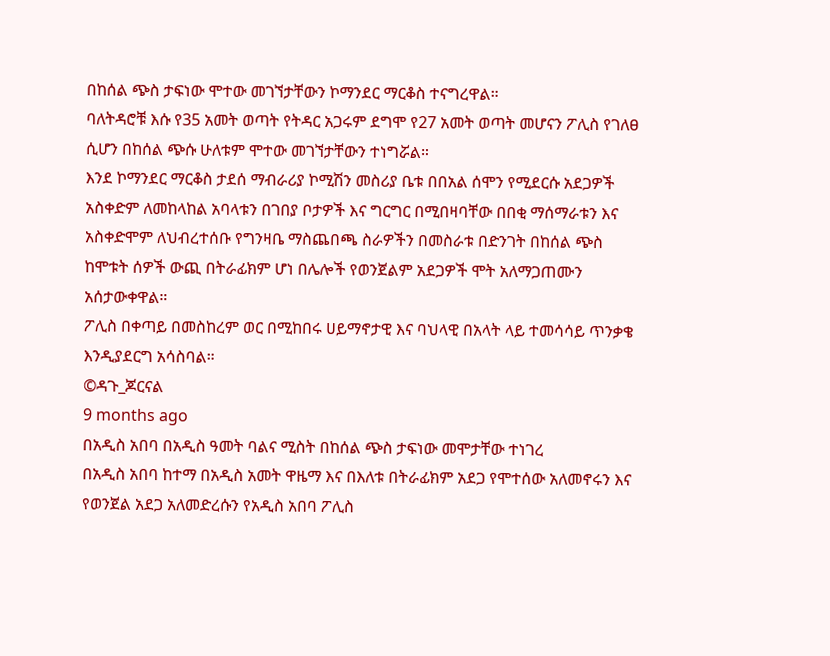በከሰል ጭስ ታፍነው ሞተው መገኘታቸውን ኮማንደር ማርቆስ ተናግረዋል።
ባለትዳሮቹ እሱ የ35 አመት ወጣት የትዳር አጋሩም ደግሞ የ27 አመት ወጣት መሆናን ፖሊስ የገለፀ ሲሆን በከሰል ጭሱ ሁለቱም ሞተው መገኘታቸውን ተነግሯል።
እንደ ኮማንደር ማርቆስ ታደሰ ማብራሪያ ኮሚሽን መስሪያ ቤቱ በበአል ሰሞን የሚደርሱ አደጋዎች አስቀድም ለመከላከል አባላቱን በገበያ ቦታዎች እና ግርግር በሚበዛባቸው በበቂ ማሰማራቱን እና አስቀድሞም ለህብረተሰቡ የግንዛቤ ማስጨበጫ ስራዎችን በመስራቱ በድንገት በከሰል ጭስ ከሞቱት ሰዎች ውጪ በትራፊክም ሆነ በሌሎች የወንጀልም አደጋዎች ሞት አለማጋጠሙን አሰታውቀዋል።
ፖሊስ በቀጣይ በመስከረም ወር በሚከበሩ ሀይማኖታዊ እና ባህላዊ በአላት ላይ ተመሳሳይ ጥንቃቄ እንዲያደርግ አሳስባል።
©ዳጉ_ጆርናል
9 months ago
በአዲስ አበባ በአዲስ ዓመት ባልና ሚስት በከሰል ጭስ ታፍነው መሞታቸው ተነገረ
በአዲስ አበባ ከተማ በአዲስ አመት ዋዜማ እና በእለቱ በትራፊክም አደጋ የሞተሰው አለመኖሩን እና የወንጀል አደጋ አለመድረሱን የአዲስ አበባ ፖሊስ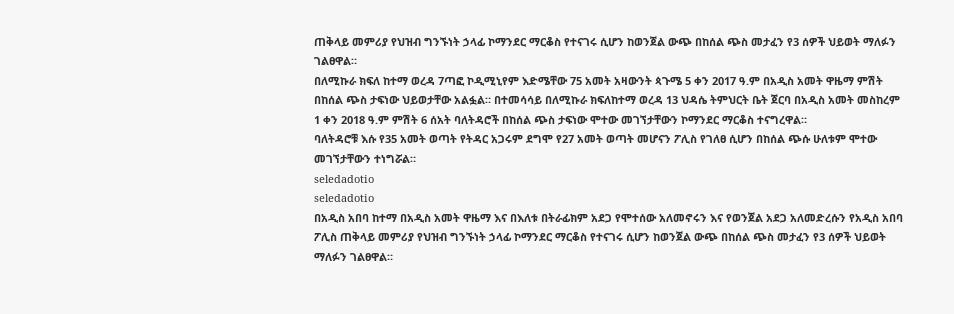ጠቅላይ መምሪያ የህዝብ ግንኙነት ኃላፊ ኮማንደር ማርቆስ የተናገሩ ሲሆን ከወንጀል ውጭ በከሰል ጭስ መታፈን የ3 ሰዎች ህይወት ማለፉን ገልፀዋል።
በለሚኩራ ክፍለ ከተማ ወረዳ 7ጣፎ ኮዲሚኒየም እድሜቸው 75 አመት አዛውንት ጳጉሜ 5 ቀን 2017 ዓ.ም በአዲስ አመት ዋዜማ ምሽት በከሰል ጭስ ታፍነው ህይወታቸው አልፏል። በተመሳሳይ በለሚኩራ ክፍለከተማ ወረዳ 13 ህዳሴ ትምህርት ቤት ጀርባ በአዲስ አመት መስከረም 1 ቀን 2018 ዓ.ም ምሽት 6 ሰአት ባለትዳሮች በከሰል ጭስ ታፍነው ሞተው መገኘታቸውን ኮማንደር ማርቆስ ተናግረዋል።
ባለትዳሮቹ እሱ የ35 አመት ወጣት የትዳር አጋሩም ደግሞ የ27 አመት ወጣት መሆናን ፖሊስ የገለፀ ሲሆን በከሰል ጭሱ ሁለቱም ሞተው መገኘታቸውን ተነግሯል።
seledadotio
seledadotio
በአዲስ አበባ ከተማ በአዲስ አመት ዋዜማ እና በእለቱ በትራፊክም አደጋ የሞተሰው አለመኖሩን እና የወንጀል አደጋ አለመድረሱን የአዲስ አበባ ፖሊስ ጠቅላይ መምሪያ የህዝብ ግንኙነት ኃላፊ ኮማንደር ማርቆስ የተናገሩ ሲሆን ከወንጀል ውጭ በከሰል ጭስ መታፈን የ3 ሰዎች ህይወት ማለፉን ገልፀዋል።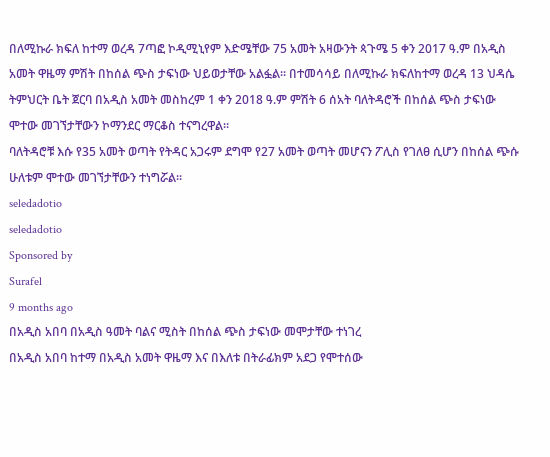በለሚኩራ ክፍለ ከተማ ወረዳ 7ጣፎ ኮዲሚኒየም እድሜቸው 75 አመት አዛውንት ጳጉሜ 5 ቀን 2017 ዓ.ም በአዲስ አመት ዋዜማ ምሽት በከሰል ጭስ ታፍነው ህይወታቸው አልፏል። በተመሳሳይ በለሚኩራ ክፍለከተማ ወረዳ 13 ህዳሴ ትምህርት ቤት ጀርባ በአዲስ አመት መስከረም 1 ቀን 2018 ዓ.ም ምሽት 6 ሰአት ባለትዳሮች በከሰል ጭስ ታፍነው ሞተው መገኘታቸውን ኮማንደር ማርቆስ ተናግረዋል።
ባለትዳሮቹ እሱ የ35 አመት ወጣት የትዳር አጋሩም ደግሞ የ27 አመት ወጣት መሆናን ፖሊስ የገለፀ ሲሆን በከሰል ጭሱ ሁለቱም ሞተው መገኘታቸውን ተነግሯል።
seledadotio
seledadotio
Sponsored by
Surafel
9 months ago
በአዲስ አበባ በአዲስ ዓመት ባልና ሚስት በከሰል ጭስ ታፍነው መሞታቸው ተነገረ
በአዲስ አበባ ከተማ በአዲስ አመት ዋዜማ እና በእለቱ በትራፊክም አደጋ የሞተሰው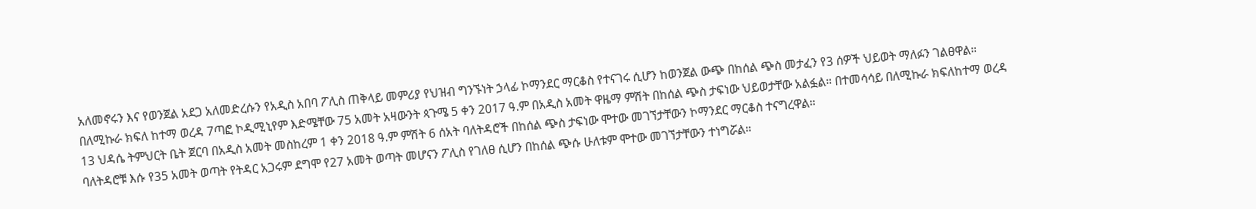አለመኖሩን እና የወንጀል አደጋ አለመድረሱን የአዲስ አበባ ፖሊስ ጠቅላይ መምሪያ የህዝብ ግንኙነት ኃላፊ ኮማንደር ማርቆስ የተናገሩ ሲሆን ከወንጀል ውጭ በከሰል ጭስ መታፈን የ3 ሰዎች ህይወት ማለፉን ገልፀዋል።
በለሚኩራ ክፍለ ከተማ ወረዳ 7ጣፎ ኮዲሚኒየም እድሜቸው 75 አመት አዛውንት ጳጉሜ 5 ቀን 2017 ዓ.ም በአዲስ አመት ዋዜማ ምሽት በከሰል ጭስ ታፍነው ህይወታቸው አልፏል። በተመሳሳይ በለሚኩራ ክፍለከተማ ወረዳ 13 ህዳሴ ትምህርት ቤት ጀርባ በአዲስ አመት መስከረም 1 ቀን 2018 ዓ.ም ምሽት 6 ሰአት ባለትዳሮች በከሰል ጭስ ታፍነው ሞተው መገኘታቸውን ኮማንደር ማርቆስ ተናግረዋል።
ባለትዳሮቹ እሱ የ35 አመት ወጣት የትዳር አጋሩም ደግሞ የ27 አመት ወጣት መሆናን ፖሊስ የገለፀ ሲሆን በከሰል ጭሱ ሁለቱም ሞተው መገኘታቸውን ተነግሯል።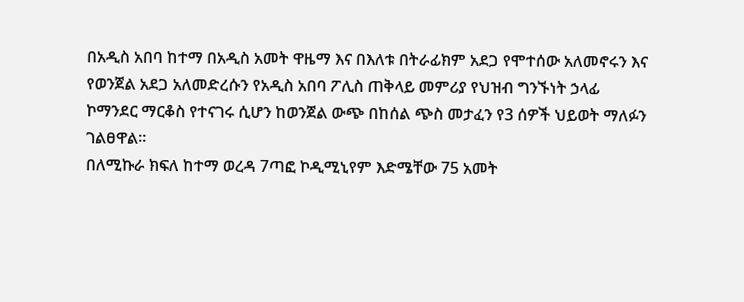በአዲስ አበባ ከተማ በአዲስ አመት ዋዜማ እና በእለቱ በትራፊክም አደጋ የሞተሰው አለመኖሩን እና የወንጀል አደጋ አለመድረሱን የአዲስ አበባ ፖሊስ ጠቅላይ መምሪያ የህዝብ ግንኙነት ኃላፊ ኮማንደር ማርቆስ የተናገሩ ሲሆን ከወንጀል ውጭ በከሰል ጭስ መታፈን የ3 ሰዎች ህይወት ማለፉን ገልፀዋል።
በለሚኩራ ክፍለ ከተማ ወረዳ 7ጣፎ ኮዲሚኒየም እድሜቸው 75 አመት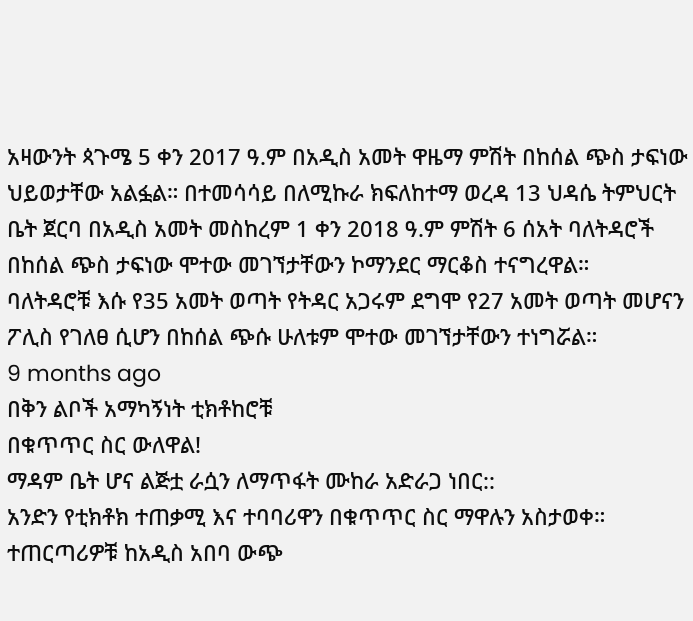አዛውንት ጳጉሜ 5 ቀን 2017 ዓ.ም በአዲስ አመት ዋዜማ ምሽት በከሰል ጭስ ታፍነው ህይወታቸው አልፏል። በተመሳሳይ በለሚኩራ ክፍለከተማ ወረዳ 13 ህዳሴ ትምህርት ቤት ጀርባ በአዲስ አመት መስከረም 1 ቀን 2018 ዓ.ም ምሽት 6 ሰአት ባለትዳሮች በከሰል ጭስ ታፍነው ሞተው መገኘታቸውን ኮማንደር ማርቆስ ተናግረዋል።
ባለትዳሮቹ እሱ የ35 አመት ወጣት የትዳር አጋሩም ደግሞ የ27 አመት ወጣት መሆናን ፖሊስ የገለፀ ሲሆን በከሰል ጭሱ ሁለቱም ሞተው መገኘታቸውን ተነግሯል።
9 months ago
በቅን ልቦች አማካኝነት ቲክቶከሮቹ
በቁጥጥር ስር ውለዋል!
ማዳም ቤት ሆና ልጅቷ ራሷን ለማጥፋት ሙከራ አድራጋ ነበር::
አንድን የቲክቶክ ተጠቃሚ እና ተባባሪዋን በቁጥጥር ስር ማዋሉን አስታወቀ። ተጠርጣሪዎቹ ከአዲስ አበባ ውጭ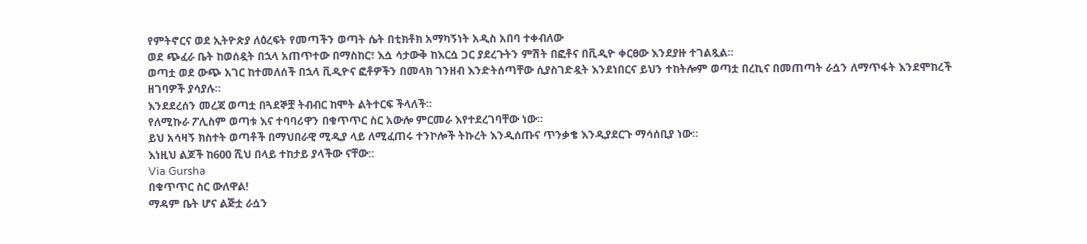የምትኖርና ወደ ኢትዮጵያ ለዕረፍት የመጣችን ወጣት ሴት በቲክቶክ አማካኝነት አዲስ አበባ ተቀብለው
ወደ ጭፈራ ቤት ከወሰዷት በኋላ አጠጥተው በማስከር፣ እሷ ሳታውቅ ከእርሷ ጋር ያደረጉትን ምሽት በፎቶና በቪዲዮ ቀርፀው እንደያዙ ተገልጿል።
ወጣቷ ወደ ውጭ አገር ከተመለሰች በኋላ ቪዲዮና ፎቶዎችን በመላክ ገንዘብ እንድትሰጣቸው ሲያስገድዷት እንደነበርና ይህን ተከትሎም ወጣቷ በረኪና በመጠጣት ራሷን ለማጥፋት እንደሞከረች ዘገባዎች ያሳያሉ።
እንደደረሰን መረጃ ወጣቷ በጓደኞቿ ትብብር ከሞት ልትተርፍ ችላለች።
የለሚኩራ ፖሊስም ወጣቱ እና ተባባሪዋን በቁጥጥር ስር አውሎ ምርመራ እየተደረገባቸው ነው።
ይህ አሳዛኝ ክስተት ወጣቶች በማህበራዊ ሚዲያ ላይ ለሚፈጠሩ ተንኮሎች ትኩረት እንዲሰጡና ጥንቃቄ እንዲያደርጉ ማሳሰቢያ ነው።
እነዚህ ልጆች ከ600 ሺህ በላይ ተከታይ ያላችው ናቸው::
Via Gursha
በቁጥጥር ስር ውለዋል!
ማዳም ቤት ሆና ልጅቷ ራሷን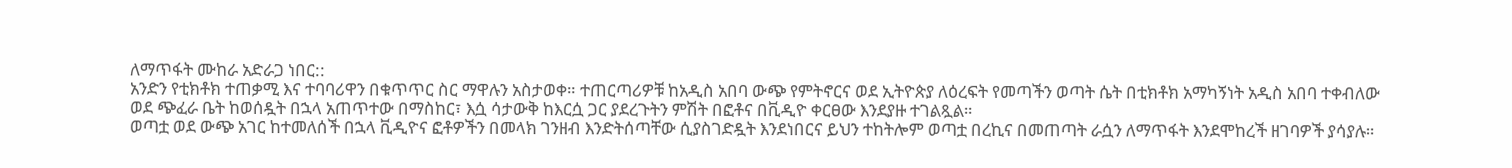ለማጥፋት ሙከራ አድራጋ ነበር::
አንድን የቲክቶክ ተጠቃሚ እና ተባባሪዋን በቁጥጥር ስር ማዋሉን አስታወቀ። ተጠርጣሪዎቹ ከአዲስ አበባ ውጭ የምትኖርና ወደ ኢትዮጵያ ለዕረፍት የመጣችን ወጣት ሴት በቲክቶክ አማካኝነት አዲስ አበባ ተቀብለው
ወደ ጭፈራ ቤት ከወሰዷት በኋላ አጠጥተው በማስከር፣ እሷ ሳታውቅ ከእርሷ ጋር ያደረጉትን ምሽት በፎቶና በቪዲዮ ቀርፀው እንደያዙ ተገልጿል።
ወጣቷ ወደ ውጭ አገር ከተመለሰች በኋላ ቪዲዮና ፎቶዎችን በመላክ ገንዘብ እንድትሰጣቸው ሲያስገድዷት እንደነበርና ይህን ተከትሎም ወጣቷ በረኪና በመጠጣት ራሷን ለማጥፋት እንደሞከረች ዘገባዎች ያሳያሉ።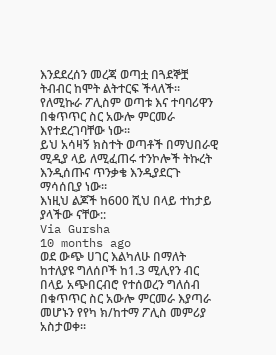እንደደረሰን መረጃ ወጣቷ በጓደኞቿ ትብብር ከሞት ልትተርፍ ችላለች።
የለሚኩራ ፖሊስም ወጣቱ እና ተባባሪዋን በቁጥጥር ስር አውሎ ምርመራ እየተደረገባቸው ነው።
ይህ አሳዛኝ ክስተት ወጣቶች በማህበራዊ ሚዲያ ላይ ለሚፈጠሩ ተንኮሎች ትኩረት እንዲሰጡና ጥንቃቄ እንዲያደርጉ ማሳሰቢያ ነው።
እነዚህ ልጆች ከ600 ሺህ በላይ ተከታይ ያላችው ናቸው::
Via Gursha
10 months ago
ወደ ውጭ ሀገር እልካለሁ በማለት ከተለያዩ ግለሰቦች ከ1.3 ሚሊየን ብር በላይ አጭበርብሮ የተሰወረን ግለሰብ በቁጥጥር ስር አውሎ ምርመራ እያጣራ መሆኑን የየካ ክ/ከተማ ፖሊስ መምሪያ አስታወቀ፡፡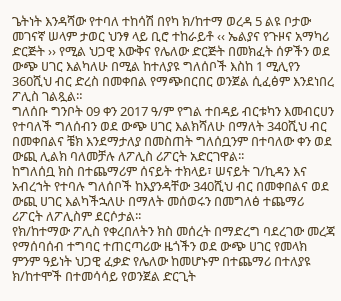ጌትነት እንዳሻው የተባለ ተከሳሽ በየካ ክ/ከተማ ወረዳ 5 ልዩ ቦታው መገናኛ ሠላም ታወር ህንፃ ላይ ቢሮ ተከራይቶ ‹‹ ኤልያና የጉዞና አማካሪ ድርጅት ›› የሚል ህጋዊ እውቅና የሌለው ድርጅት በመክፈት ሰዎችን ወደ ውጭ ሀገር እልካለሁ በሚል ከተለያዩ ግለሰቦች እስከ 1 ሚሊየን 360ሺህ ብር ድረስ በመቀበል የማጭበርበር ወንጀል ሲፈፅም እንደነበረ ፖሊስ ገልጿል።
ግለሰቡ ግንቦት 09 ቀን 2017 ዓ/ም የግል ተበዳይ ብርቱካን እመብርሀን የተባለች ግለሰብን ወደ ውጭ ሀገር እልክሻለሁ በማለት 340ሺህ ብር በመቀበልና ቼክ እንደማታለያ በመስጠት ግለሰቧንም በተባለው ቀን ወደ ውጪ ሊልክ ባለመቻሉ ለፖሊስ ሪፖርት አድርገዋል፡፡
ከግለሰቧ ክስ በተጨማሪም ሰናይት ተክላይ፣ ሠናይት ገ/ኪዳን እና አብረኀት የተባሉ ግለሰቦች ከእያንዳቸው 340ሺህ ብር በመቀበልና ወደ ውጪ ሀገር እልካችኋለሁ በማለት መሰወሩን በመግለፅ ተጨማሪ ሪፖርት ለፖሊስም ደርሶታል፡፡
የክ/ከተማው ፖሊስ የቀረበለትን ክስ መሰረት በማድረግ ባደረገው መረጃ የማሰባሰብ ተግባር ተጠርጣሪው ዜጎችን ወደ ውጭ ሀገር የመላክ ምንም ዓይነት ህጋዊ ፈቃድ የሌለው ከመሆኑም በተጨማሪ በተለያዩ ክ/ከተሞች በተመሳሳይ የወንጀል ድርጊት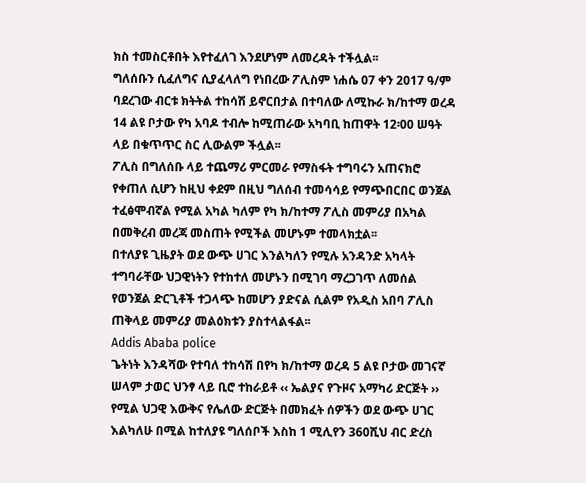ክስ ተመስርቶበት እየተፈለገ እንደሆነም ለመረዳት ተችሏል፡፡
ግለሰቡን ሲፈለግና ሲያፈላለግ የነበረው ፖሊስም ነሐሴ 07 ቀን 2017 ዓ/ም ባደረገው ብርቱ ክትትል ተከሳሽ ይኖርበታል በተባለው ለሚኩራ ክ/ከተማ ወረዳ 14 ልዩ ቦታው የካ አባዶ ተብሎ ከሚጠራው አካባቢ ከጠዋት 12፡00 ሠዓት ላይ በቁጥጥር ስር ሊውልም ችሏል፡፡
ፖሊስ በግለሰቡ ላይ ተጨማሪ ምርመራ የማስፋት ተግባሩን አጠናክሮ የቀጠለ ሲሆን ከዚህ ቀደም በዚህ ግለሰብ ተመሳሳይ የማጭበርበር ወንጀል ተፈፅሞብኛል የሚል አካል ካለም የካ ክ/ከተማ ፖሊስ መምሪያ በአካል በመቅረብ መረጃ መስጠት የሚችል መሆኑም ተመላክቷል፡፡
በተለያዩ ጊዜያት ወደ ውጭ ሀገር እንልካለን የሚሉ አንዳንድ አካላት ተግባራቸው ህጋዊነትን የተከተለ መሆኑን በሚገባ ማረጋገጥ ለመሰል የወንጀል ድርጊቶች ተጋላጭ ከመሆን ያድናል ሲልም የአዲስ አበባ ፖሊስ ጠቅላይ መምሪያ መልዕክቱን ያስተላልፋል፡፡
Addis Ababa police
ጌትነት እንዳሻው የተባለ ተከሳሽ በየካ ክ/ከተማ ወረዳ 5 ልዩ ቦታው መገናኛ ሠላም ታወር ህንፃ ላይ ቢሮ ተከራይቶ ‹‹ ኤልያና የጉዞና አማካሪ ድርጅት ›› የሚል ህጋዊ እውቅና የሌለው ድርጅት በመክፈት ሰዎችን ወደ ውጭ ሀገር እልካለሁ በሚል ከተለያዩ ግለሰቦች እስከ 1 ሚሊየን 360ሺህ ብር ድረስ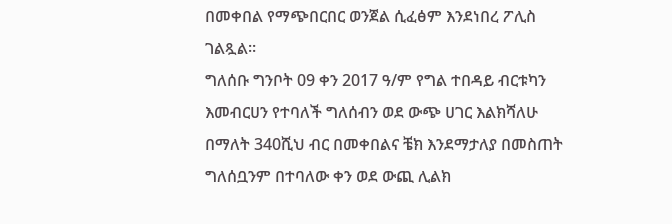በመቀበል የማጭበርበር ወንጀል ሲፈፅም እንደነበረ ፖሊስ ገልጿል።
ግለሰቡ ግንቦት 09 ቀን 2017 ዓ/ም የግል ተበዳይ ብርቱካን እመብርሀን የተባለች ግለሰብን ወደ ውጭ ሀገር እልክሻለሁ በማለት 340ሺህ ብር በመቀበልና ቼክ እንደማታለያ በመስጠት ግለሰቧንም በተባለው ቀን ወደ ውጪ ሊልክ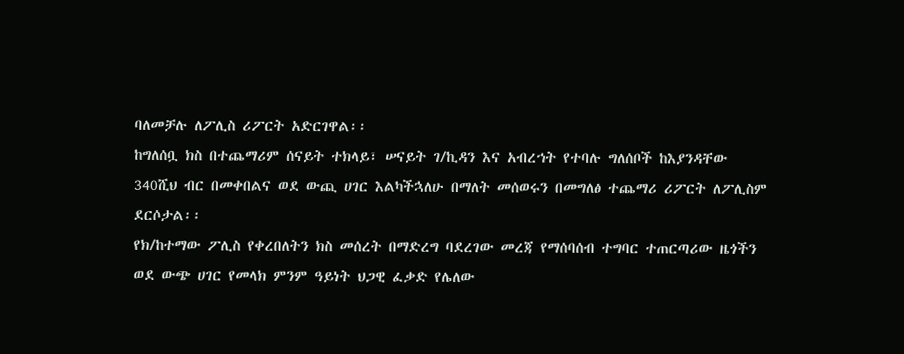ባለመቻሉ ለፖሊስ ሪፖርት አድርገዋል፡፡
ከግለሰቧ ክስ በተጨማሪም ሰናይት ተክላይ፣ ሠናይት ገ/ኪዳን እና አብረኀት የተባሉ ግለሰቦች ከእያንዳቸው 340ሺህ ብር በመቀበልና ወደ ውጪ ሀገር እልካችኋለሁ በማለት መሰወሩን በመግለፅ ተጨማሪ ሪፖርት ለፖሊስም ደርሶታል፡፡
የክ/ከተማው ፖሊስ የቀረበለትን ክስ መሰረት በማድረግ ባደረገው መረጃ የማሰባሰብ ተግባር ተጠርጣሪው ዜጎችን ወደ ውጭ ሀገር የመላክ ምንም ዓይነት ህጋዊ ፈቃድ የሌለው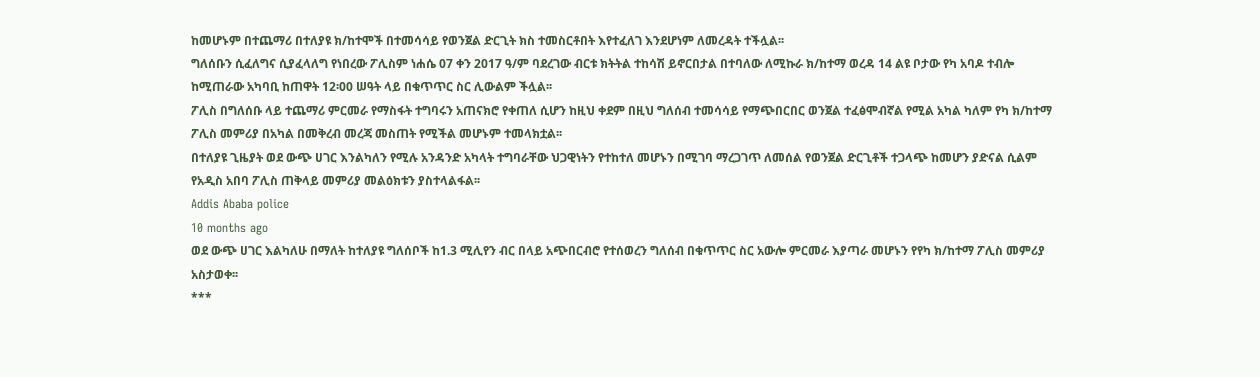ከመሆኑም በተጨማሪ በተለያዩ ክ/ከተሞች በተመሳሳይ የወንጀል ድርጊት ክስ ተመስርቶበት እየተፈለገ እንደሆነም ለመረዳት ተችሏል፡፡
ግለሰቡን ሲፈለግና ሲያፈላለግ የነበረው ፖሊስም ነሐሴ 07 ቀን 2017 ዓ/ም ባደረገው ብርቱ ክትትል ተከሳሽ ይኖርበታል በተባለው ለሚኩራ ክ/ከተማ ወረዳ 14 ልዩ ቦታው የካ አባዶ ተብሎ ከሚጠራው አካባቢ ከጠዋት 12፡00 ሠዓት ላይ በቁጥጥር ስር ሊውልም ችሏል፡፡
ፖሊስ በግለሰቡ ላይ ተጨማሪ ምርመራ የማስፋት ተግባሩን አጠናክሮ የቀጠለ ሲሆን ከዚህ ቀደም በዚህ ግለሰብ ተመሳሳይ የማጭበርበር ወንጀል ተፈፅሞብኛል የሚል አካል ካለም የካ ክ/ከተማ ፖሊስ መምሪያ በአካል በመቅረብ መረጃ መስጠት የሚችል መሆኑም ተመላክቷል፡፡
በተለያዩ ጊዜያት ወደ ውጭ ሀገር እንልካለን የሚሉ አንዳንድ አካላት ተግባራቸው ህጋዊነትን የተከተለ መሆኑን በሚገባ ማረጋገጥ ለመሰል የወንጀል ድርጊቶች ተጋላጭ ከመሆን ያድናል ሲልም የአዲስ አበባ ፖሊስ ጠቅላይ መምሪያ መልዕክቱን ያስተላልፋል፡፡
Addis Ababa police
10 months ago
ወደ ውጭ ሀገር እልካለሁ በማለት ከተለያዩ ግለሰቦች ከ1.3 ሚሊየን ብር በላይ አጭበርብሮ የተሰወረን ግለሰብ በቁጥጥር ስር አውሎ ምርመራ እያጣራ መሆኑን የየካ ክ/ከተማ ፖሊስ መምሪያ አስታወቀ፡፡
***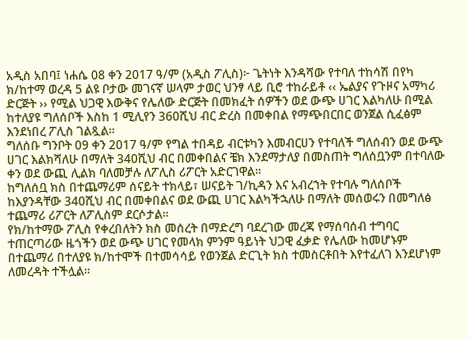አዲስ አበባ፤ ነሐሴ 08 ቀን 2017 ዓ/ም (አዲስ ፖሊስ)፦ ጌትነት እንዳሻው የተባለ ተከሳሽ በየካ ክ/ከተማ ወረዳ 5 ልዩ ቦታው መገናኛ ሠላም ታወር ህንፃ ላይ ቢሮ ተከራይቶ ‹‹ ኤልያና የጉዞና አማካሪ ድርጅት ›› የሚል ህጋዊ እውቅና የሌለው ድርጅት በመክፈት ሰዎችን ወደ ውጭ ሀገር እልካለሁ በሚል ከተለያዩ ግለሰቦች እስከ 1 ሚሊየን 360ሺህ ብር ድረስ በመቀበል የማጭበርበር ወንጀል ሲፈፅም እንደነበረ ፖሊስ ገልጿል።
ግለሰቡ ግንቦት 09 ቀን 2017 ዓ/ም የግል ተበዳይ ብርቱካን እመብርሀን የተባለች ግለሰብን ወደ ውጭ ሀገር እልክሻለሁ በማለት 340ሺህ ብር በመቀበልና ቼክ እንደማታለያ በመስጠት ግለሰቧንም በተባለው ቀን ወደ ውጪ ሊልክ ባለመቻሉ ለፖሊስ ሪፖርት አድርገዋል፡፡
ከግለሰቧ ክስ በተጨማሪም ሰናይት ተክላይ፣ ሠናይት ገ/ኪዳን እና አብረኀት የተባሉ ግለሰቦች ከእያንዳቸው 340ሺህ ብር በመቀበልና ወደ ውጪ ሀገር እልካችኋለሁ በማለት መሰወሩን በመግለፅ ተጨማሪ ሪፖርት ለፖሊስም ደርሶታል፡፡
የክ/ከተማው ፖሊስ የቀረበለትን ክስ መሰረት በማድረግ ባደረገው መረጃ የማሰባሰብ ተግባር ተጠርጣሪው ዜጎችን ወደ ውጭ ሀገር የመላክ ምንም ዓይነት ህጋዊ ፈቃድ የሌለው ከመሆኑም በተጨማሪ በተለያዩ ክ/ከተሞች በተመሳሳይ የወንጀል ድርጊት ክስ ተመስርቶበት እየተፈለገ እንደሆነም ለመረዳት ተችሏል፡፡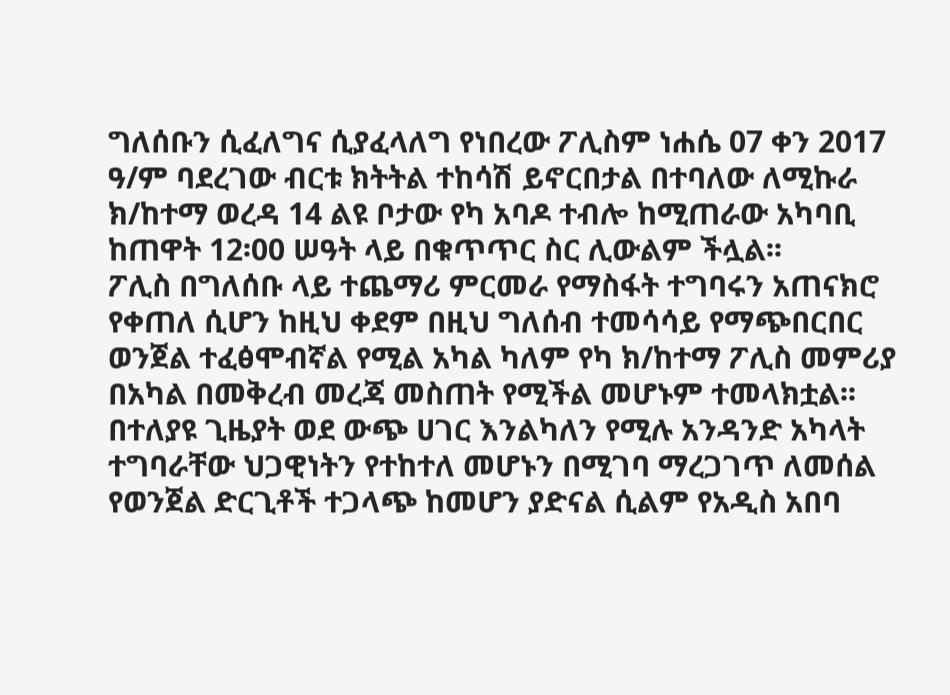ግለሰቡን ሲፈለግና ሲያፈላለግ የነበረው ፖሊስም ነሐሴ 07 ቀን 2017 ዓ/ም ባደረገው ብርቱ ክትትል ተከሳሽ ይኖርበታል በተባለው ለሚኩራ ክ/ከተማ ወረዳ 14 ልዩ ቦታው የካ አባዶ ተብሎ ከሚጠራው አካባቢ ከጠዋት 12፡00 ሠዓት ላይ በቁጥጥር ስር ሊውልም ችሏል፡፡
ፖሊስ በግለሰቡ ላይ ተጨማሪ ምርመራ የማስፋት ተግባሩን አጠናክሮ የቀጠለ ሲሆን ከዚህ ቀደም በዚህ ግለሰብ ተመሳሳይ የማጭበርበር ወንጀል ተፈፅሞብኛል የሚል አካል ካለም የካ ክ/ከተማ ፖሊስ መምሪያ በአካል በመቅረብ መረጃ መስጠት የሚችል መሆኑም ተመላክቷል፡፡
በተለያዩ ጊዜያት ወደ ውጭ ሀገር እንልካለን የሚሉ አንዳንድ አካላት ተግባራቸው ህጋዊነትን የተከተለ መሆኑን በሚገባ ማረጋገጥ ለመሰል የወንጀል ድርጊቶች ተጋላጭ ከመሆን ያድናል ሲልም የአዲስ አበባ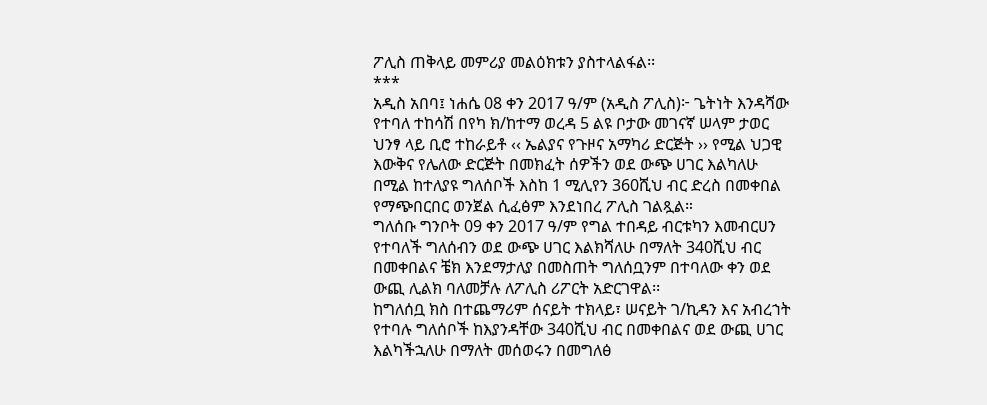ፖሊስ ጠቅላይ መምሪያ መልዕክቱን ያስተላልፋል፡፡
***
አዲስ አበባ፤ ነሐሴ 08 ቀን 2017 ዓ/ም (አዲስ ፖሊስ)፦ ጌትነት እንዳሻው የተባለ ተከሳሽ በየካ ክ/ከተማ ወረዳ 5 ልዩ ቦታው መገናኛ ሠላም ታወር ህንፃ ላይ ቢሮ ተከራይቶ ‹‹ ኤልያና የጉዞና አማካሪ ድርጅት ›› የሚል ህጋዊ እውቅና የሌለው ድርጅት በመክፈት ሰዎችን ወደ ውጭ ሀገር እልካለሁ በሚል ከተለያዩ ግለሰቦች እስከ 1 ሚሊየን 360ሺህ ብር ድረስ በመቀበል የማጭበርበር ወንጀል ሲፈፅም እንደነበረ ፖሊስ ገልጿል።
ግለሰቡ ግንቦት 09 ቀን 2017 ዓ/ም የግል ተበዳይ ብርቱካን እመብርሀን የተባለች ግለሰብን ወደ ውጭ ሀገር እልክሻለሁ በማለት 340ሺህ ብር በመቀበልና ቼክ እንደማታለያ በመስጠት ግለሰቧንም በተባለው ቀን ወደ ውጪ ሊልክ ባለመቻሉ ለፖሊስ ሪፖርት አድርገዋል፡፡
ከግለሰቧ ክስ በተጨማሪም ሰናይት ተክላይ፣ ሠናይት ገ/ኪዳን እና አብረኀት የተባሉ ግለሰቦች ከእያንዳቸው 340ሺህ ብር በመቀበልና ወደ ውጪ ሀገር እልካችኋለሁ በማለት መሰወሩን በመግለፅ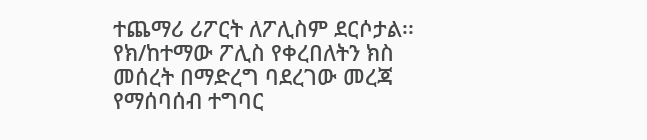ተጨማሪ ሪፖርት ለፖሊስም ደርሶታል፡፡
የክ/ከተማው ፖሊስ የቀረበለትን ክስ መሰረት በማድረግ ባደረገው መረጃ የማሰባሰብ ተግባር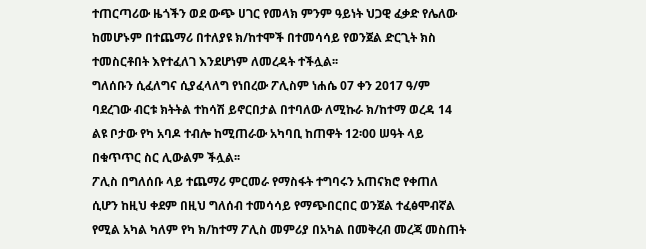ተጠርጣሪው ዜጎችን ወደ ውጭ ሀገር የመላክ ምንም ዓይነት ህጋዊ ፈቃድ የሌለው ከመሆኑም በተጨማሪ በተለያዩ ክ/ከተሞች በተመሳሳይ የወንጀል ድርጊት ክስ ተመስርቶበት እየተፈለገ እንደሆነም ለመረዳት ተችሏል፡፡
ግለሰቡን ሲፈለግና ሲያፈላለግ የነበረው ፖሊስም ነሐሴ 07 ቀን 2017 ዓ/ም ባደረገው ብርቱ ክትትል ተከሳሽ ይኖርበታል በተባለው ለሚኩራ ክ/ከተማ ወረዳ 14 ልዩ ቦታው የካ አባዶ ተብሎ ከሚጠራው አካባቢ ከጠዋት 12፡00 ሠዓት ላይ በቁጥጥር ስር ሊውልም ችሏል፡፡
ፖሊስ በግለሰቡ ላይ ተጨማሪ ምርመራ የማስፋት ተግባሩን አጠናክሮ የቀጠለ ሲሆን ከዚህ ቀደም በዚህ ግለሰብ ተመሳሳይ የማጭበርበር ወንጀል ተፈፅሞብኛል የሚል አካል ካለም የካ ክ/ከተማ ፖሊስ መምሪያ በአካል በመቅረብ መረጃ መስጠት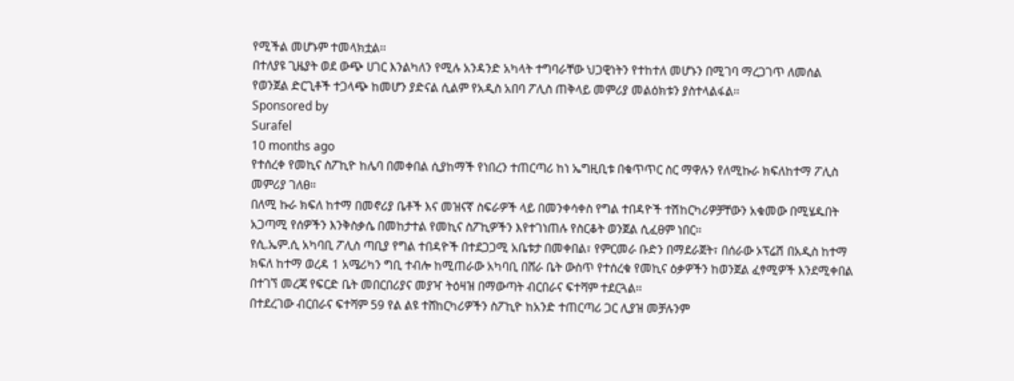የሚችል መሆኑም ተመላክቷል፡፡
በተለያዩ ጊዜያት ወደ ውጭ ሀገር እንልካለን የሚሉ አንዳንድ አካላት ተግባራቸው ህጋዊነትን የተከተለ መሆኑን በሚገባ ማረጋገጥ ለመሰል የወንጀል ድርጊቶች ተጋላጭ ከመሆን ያድናል ሲልም የአዲስ አበባ ፖሊስ ጠቅላይ መምሪያ መልዕክቱን ያስተላልፋል፡፡
Sponsored by
Surafel
10 months ago
የተሰረቀ የመኪና ስፖኪዮ ከሌባ በመቀበል ሲያከማች የነበረን ተጠርጣሪ ከነ ኤግዚቢቱ በቁጥጥር ስር ማዋሉን የለሚኩራ ክፍለከተማ ፖሊስ መምሪያ ገለፀ።
በለሚ ኩራ ክፍለ ከተማ በመኖሪያ ቤቶች እና መዝናኛ ስፍራዎች ላይ በመንቀሳቀስ የግል ተበዳዮች ተሽከርካሪዎቻቸውን አቁመው በሚሄዱበት አጋጣሚ የሰዎችን እንቅስቃሴ በመከታተል የመኪና ስፖኪዎችን እየተገነጠሉ የስርቆት ወንጀል ሲፈፀም ነበር።
የሲ.ኤም.ሲ አካባቢ ፖሊስ ጣቢያ የግል ተበዳዮች በተደጋጋሚ አቤቱታ በመቀበል፣ የምርመራ ቡድን በማደራጀት፣ በሰራው ኦፕሬሽ በአዲስ ከተማ ክፍለ ከተማ ወረዳ 1 አሜሪካን ግቢ ተብሎ ከሚጠራው አካባቢ በሸራ ቤት ውስጥ የተሰረቁ የመኪና ዕቃዎችን ከወንጀል ፈፃሚዎች እንደሚቀበል በተገኘ መረጃ የፍርድ ቤት መበርበሪያና መያዣ ትዕዛዝ በማውጣት ብርበራና ፍተሻም ተደርጓል፡፡
በተደረገው ብርበራና ፍተሻም 59 የል ልዩ ተሸከርካሪዎችን ስፖኪዮ ከአንድ ተጠርጣሪ ጋር ሊያዝ መቻሉንም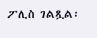ፖሊስ ገልጿል፡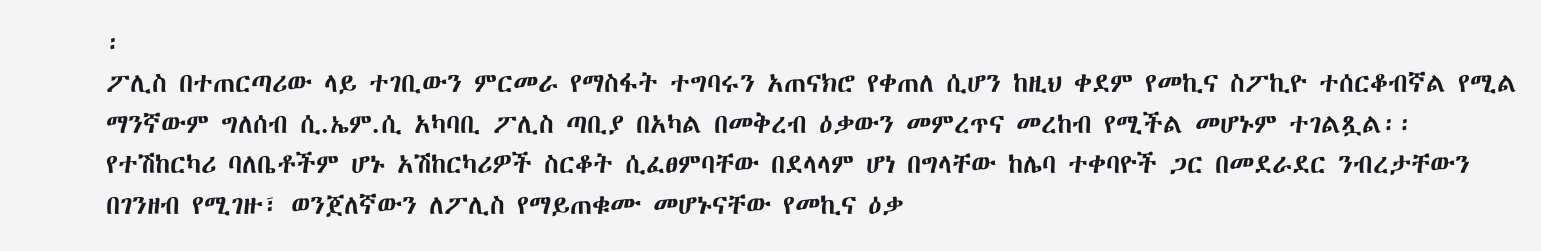፡
ፖሊስ በተጠርጣሪው ላይ ተገቢውን ምርመራ የማስፋት ተግባሩን አጠናክሮ የቀጠለ ሲሆን ከዚህ ቀደም የመኪና ስፖኪዮ ተሰርቆብኛል የሚል ማንኛውም ግለሰብ ሲ.ኤም.ሲ አካባቢ ፖሊስ ጣቢያ በአካል በመቅረብ ዕቃውን መምረጥና መረከብ የሚችል መሆኑም ተገልጿል፡፡
የተሽከርካሪ ባለቤቶችም ሆኑ አሽከርካሪዎች ስርቆት ሲፈፀምባቸው በደላላም ሆነ በግላቸው ከሌባ ተቀባዮች ጋር በመደራደር ንብረታቸውን በገንዘብ የሚገዙ፣ ወንጀለኛውን ለፖሊስ የማይጠቁሙ መሆኑናቸው የመኪና ዕቃ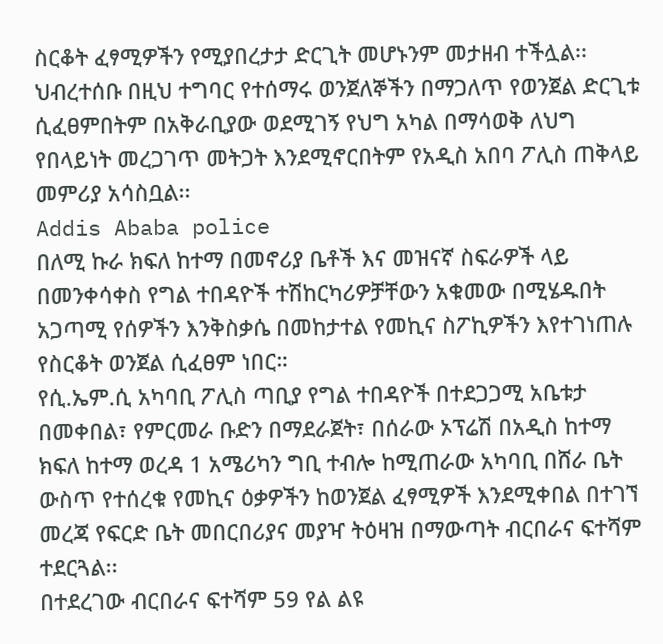ስርቆት ፈፃሚዎችን የሚያበረታታ ድርጊት መሆኑንም መታዘብ ተችሏል፡፡
ህብረተሰቡ በዚህ ተግባር የተሰማሩ ወንጀለኞችን በማጋለጥ የወንጀል ድርጊቱ ሲፈፀምበትም በአቅራቢያው ወደሚገኝ የህግ አካል በማሳወቅ ለህግ የበላይነት መረጋገጥ መትጋት እንደሚኖርበትም የአዲስ አበባ ፖሊስ ጠቅላይ መምሪያ አሳስቧል፡፡
Addis Ababa police
በለሚ ኩራ ክፍለ ከተማ በመኖሪያ ቤቶች እና መዝናኛ ስፍራዎች ላይ በመንቀሳቀስ የግል ተበዳዮች ተሽከርካሪዎቻቸውን አቁመው በሚሄዱበት አጋጣሚ የሰዎችን እንቅስቃሴ በመከታተል የመኪና ስፖኪዎችን እየተገነጠሉ የስርቆት ወንጀል ሲፈፀም ነበር።
የሲ.ኤም.ሲ አካባቢ ፖሊስ ጣቢያ የግል ተበዳዮች በተደጋጋሚ አቤቱታ በመቀበል፣ የምርመራ ቡድን በማደራጀት፣ በሰራው ኦፕሬሽ በአዲስ ከተማ ክፍለ ከተማ ወረዳ 1 አሜሪካን ግቢ ተብሎ ከሚጠራው አካባቢ በሸራ ቤት ውስጥ የተሰረቁ የመኪና ዕቃዎችን ከወንጀል ፈፃሚዎች እንደሚቀበል በተገኘ መረጃ የፍርድ ቤት መበርበሪያና መያዣ ትዕዛዝ በማውጣት ብርበራና ፍተሻም ተደርጓል፡፡
በተደረገው ብርበራና ፍተሻም 59 የል ልዩ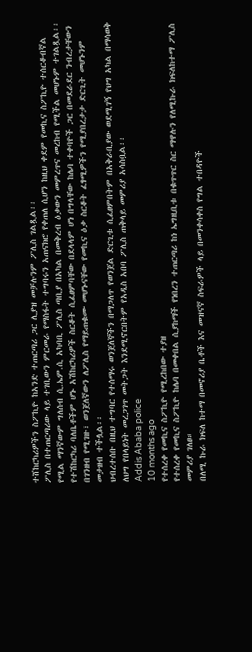ተሸከርካሪዎችን ስፖኪዮ ከአንድ ተጠርጣሪ ጋር ሊያዝ መቻሉንም ፖሊስ ገልጿል፡፡
ፖሊስ በተጠርጣሪው ላይ ተገቢውን ምርመራ የማስፋት ተግባሩን አጠናክሮ የቀጠለ ሲሆን ከዚህ ቀደም የመኪና ስፖኪዮ ተሰርቆብኛል የሚል ማንኛውም ግለሰብ ሲ.ኤም.ሲ አካባቢ ፖሊስ ጣቢያ በአካል በመቅረብ ዕቃውን መምረጥና መረከብ የሚችል መሆኑም ተገልጿል፡፡
የተሽከርካሪ ባለቤቶችም ሆኑ አሽከርካሪዎች ስርቆት ሲፈፀምባቸው በደላላም ሆነ በግላቸው ከሌባ ተቀባዮች ጋር በመደራደር ንብረታቸውን በገንዘብ የሚገዙ፣ ወንጀለኛውን ለፖሊስ የማይጠቁሙ መሆኑናቸው የመኪና ዕቃ ስርቆት ፈፃሚዎችን የሚያበረታታ ድርጊት መሆኑንም መታዘብ ተችሏል፡፡
ህብረተሰቡ በዚህ ተግባር የተሰማሩ ወንጀለኞችን በማጋለጥ የወንጀል ድርጊቱ ሲፈፀምበትም በአቅራቢያው ወደሚገኝ የህግ አካል በማሳወቅ ለህግ የበላይነት መረጋገጥ መትጋት እንደሚኖርበትም የአዲስ አበባ ፖሊስ ጠቅላይ መምሪያ አሳስቧል፡፡
Addis Ababa police
10 months ago
የተሰረቀ የመኪና ስፖኪዮ የሚረከበው ተያዘ
የተሰረቀ የመኪና ስፖኪዮ ከሌባ በመቀበል ሲያከማች የነበረን ተጠርጣሪ ከነ ኤግዚቢቱ በቁጥጥር ስር ማዋሉን የለሚኩራ ክፍለከተማ ፖሊስ መምሪያ ገለፀ።
በለሚ ኩራ ክፍለ ከተማ በመኖሪያ ቤቶች እና መዝናኛ ስፍራዎች ላይ በመንቀሳቀስ የግል ተበዳዮች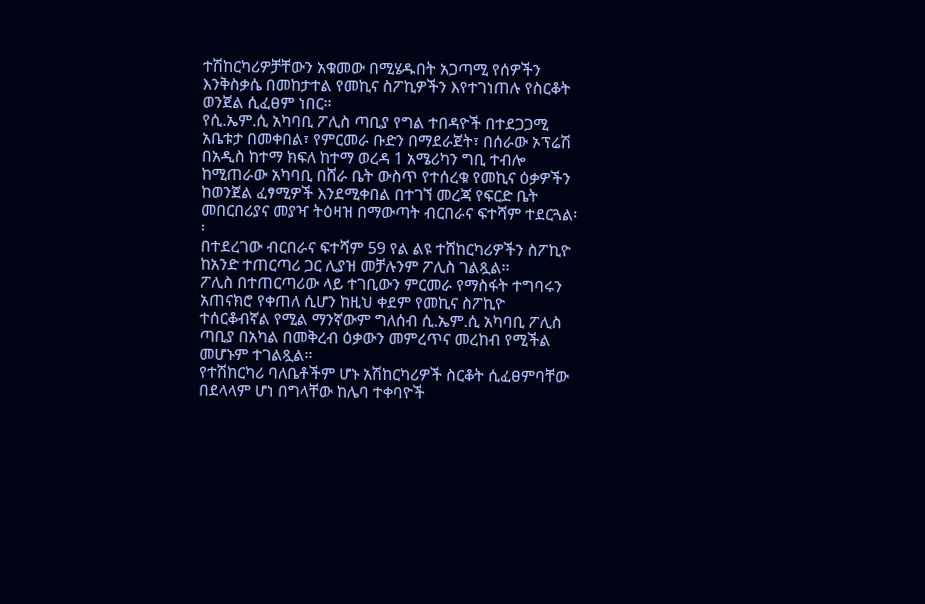ተሽከርካሪዎቻቸውን አቁመው በሚሄዱበት አጋጣሚ የሰዎችን እንቅስቃሴ በመከታተል የመኪና ስፖኪዎችን እየተገነጠሉ የስርቆት ወንጀል ሲፈፀም ነበር።
የሲ.ኤም.ሲ አካባቢ ፖሊስ ጣቢያ የግል ተበዳዮች በተደጋጋሚ አቤቱታ በመቀበል፣ የምርመራ ቡድን በማደራጀት፣ በሰራው ኦፕሬሽ በአዲስ ከተማ ክፍለ ከተማ ወረዳ 1 አሜሪካን ግቢ ተብሎ ከሚጠራው አካባቢ በሸራ ቤት ውስጥ የተሰረቁ የመኪና ዕቃዎችን ከወንጀል ፈፃሚዎች እንደሚቀበል በተገኘ መረጃ የፍርድ ቤት መበርበሪያና መያዣ ትዕዛዝ በማውጣት ብርበራና ፍተሻም ተደርጓል፡፡
በተደረገው ብርበራና ፍተሻም 59 የል ልዩ ተሸከርካሪዎችን ስፖኪዮ ከአንድ ተጠርጣሪ ጋር ሊያዝ መቻሉንም ፖሊስ ገልጿል፡፡
ፖሊስ በተጠርጣሪው ላይ ተገቢውን ምርመራ የማስፋት ተግባሩን አጠናክሮ የቀጠለ ሲሆን ከዚህ ቀደም የመኪና ስፖኪዮ ተሰርቆብኛል የሚል ማንኛውም ግለሰብ ሲ.ኤም.ሲ አካባቢ ፖሊስ ጣቢያ በአካል በመቅረብ ዕቃውን መምረጥና መረከብ የሚችል መሆኑም ተገልጿል፡፡
የተሽከርካሪ ባለቤቶችም ሆኑ አሽከርካሪዎች ስርቆት ሲፈፀምባቸው በደላላም ሆነ በግላቸው ከሌባ ተቀባዮች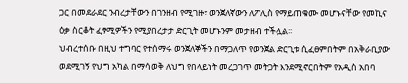ጋር በመደራደር ንብረታቸውን በገንዘብ የሚገዙ፣ ወንጀለኛውን ለፖሊስ የማይጠቁሙ መሆኑናቸው የመኪና ዕቃ ስርቆት ፈፃሚዎችን የሚያበረታታ ድርጊት መሆኑንም መታዘብ ተችሏል፡፡
ህብረተሰቡ በዚህ ተግባር የተሰማሩ ወንጀለኞችን በማጋለጥ የወንጀል ድርጊቱ ሲፈፀምበትም በአቅራቢያው ወደሚገኝ የህግ አካል በማሳወቅ ለህግ የበላይነት መረጋገጥ መትጋት እንደሚኖርበትም የአዲስ አበባ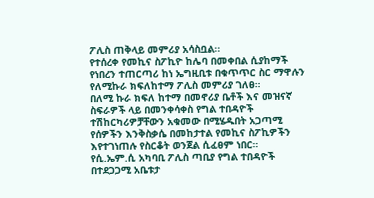ፖሊስ ጠቅላይ መምሪያ አሳስቧል፡፡
የተሰረቀ የመኪና ስፖኪዮ ከሌባ በመቀበል ሲያከማች የነበረን ተጠርጣሪ ከነ ኤግዚቢቱ በቁጥጥር ስር ማዋሉን የለሚኩራ ክፍለከተማ ፖሊስ መምሪያ ገለፀ።
በለሚ ኩራ ክፍለ ከተማ በመኖሪያ ቤቶች እና መዝናኛ ስፍራዎች ላይ በመንቀሳቀስ የግል ተበዳዮች ተሽከርካሪዎቻቸውን አቁመው በሚሄዱበት አጋጣሚ የሰዎችን እንቅስቃሴ በመከታተል የመኪና ስፖኪዎችን እየተገነጠሉ የስርቆት ወንጀል ሲፈፀም ነበር።
የሲ.ኤም.ሲ አካባቢ ፖሊስ ጣቢያ የግል ተበዳዮች በተደጋጋሚ አቤቱታ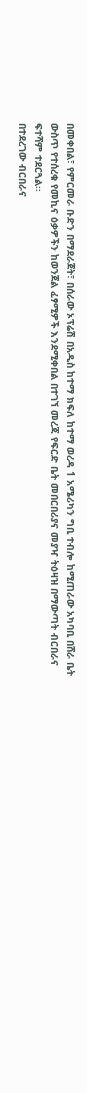በመቀበል፣ የምርመራ ቡድን በማደራጀት፣ በሰራው ኦፕሬሽ በአዲስ ከተማ ክፍለ ከተማ ወረዳ 1 አሜሪካን ግቢ ተብሎ ከሚጠራው አካባቢ በሸራ ቤት ውስጥ የተሰረቁ የመኪና ዕቃዎችን ከወንጀል ፈፃሚዎች እንደሚቀበል በተገኘ መረጃ የፍርድ ቤት መበርበሪያና መያዣ ትዕዛዝ በማውጣት ብርበራና ፍተሻም ተደርጓል፡፡
በተደረገው ብርበራና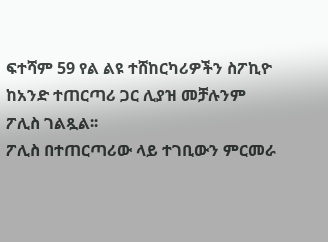ፍተሻም 59 የል ልዩ ተሸከርካሪዎችን ስፖኪዮ ከአንድ ተጠርጣሪ ጋር ሊያዝ መቻሉንም ፖሊስ ገልጿል፡፡
ፖሊስ በተጠርጣሪው ላይ ተገቢውን ምርመራ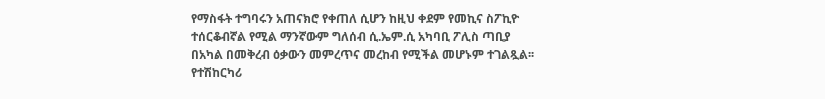የማስፋት ተግባሩን አጠናክሮ የቀጠለ ሲሆን ከዚህ ቀደም የመኪና ስፖኪዮ ተሰርቆብኛል የሚል ማንኛውም ግለሰብ ሲ.ኤም.ሲ አካባቢ ፖሊስ ጣቢያ በአካል በመቅረብ ዕቃውን መምረጥና መረከብ የሚችል መሆኑም ተገልጿል፡፡
የተሽከርካሪ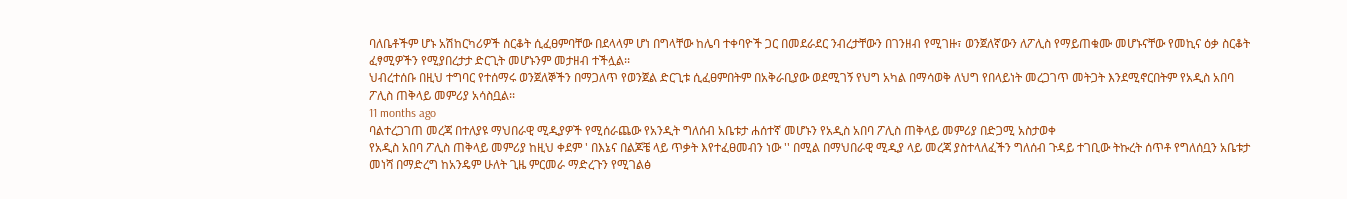ባለቤቶችም ሆኑ አሽከርካሪዎች ስርቆት ሲፈፀምባቸው በደላላም ሆነ በግላቸው ከሌባ ተቀባዮች ጋር በመደራደር ንብረታቸውን በገንዘብ የሚገዙ፣ ወንጀለኛውን ለፖሊስ የማይጠቁሙ መሆኑናቸው የመኪና ዕቃ ስርቆት ፈፃሚዎችን የሚያበረታታ ድርጊት መሆኑንም መታዘብ ተችሏል፡፡
ህብረተሰቡ በዚህ ተግባር የተሰማሩ ወንጀለኞችን በማጋለጥ የወንጀል ድርጊቱ ሲፈፀምበትም በአቅራቢያው ወደሚገኝ የህግ አካል በማሳወቅ ለህግ የበላይነት መረጋገጥ መትጋት እንደሚኖርበትም የአዲስ አበባ ፖሊስ ጠቅላይ መምሪያ አሳስቧል፡፡
11 months ago
ባልተረጋገጠ መረጃ በተለያዩ ማህበራዊ ሚዲያዎች የሚሰራጨው የአንዲት ግለሰብ አቤቱታ ሐሰተኛ መሆኑን የአዲስ አበባ ፖሊስ ጠቅላይ መምሪያ በድጋሚ አስታወቀ
የአዲስ አበባ ፖሊስ ጠቅላይ መምሪያ ከዚህ ቀደም ' በእኔና በልጆቼ ላይ ጥቃት እየተፈፀመብን ነው '' በሚል በማህበራዊ ሚዲያ ላይ መረጃ ያስተላለፈችን ግለሰብ ጉዳይ ተገቢው ትኩረት ሰጥቶ የግለሰቧን አቤቱታ መነሻ በማድረግ ከአንዴም ሁለት ጊዜ ምርመራ ማድረጉን የሚገልፅ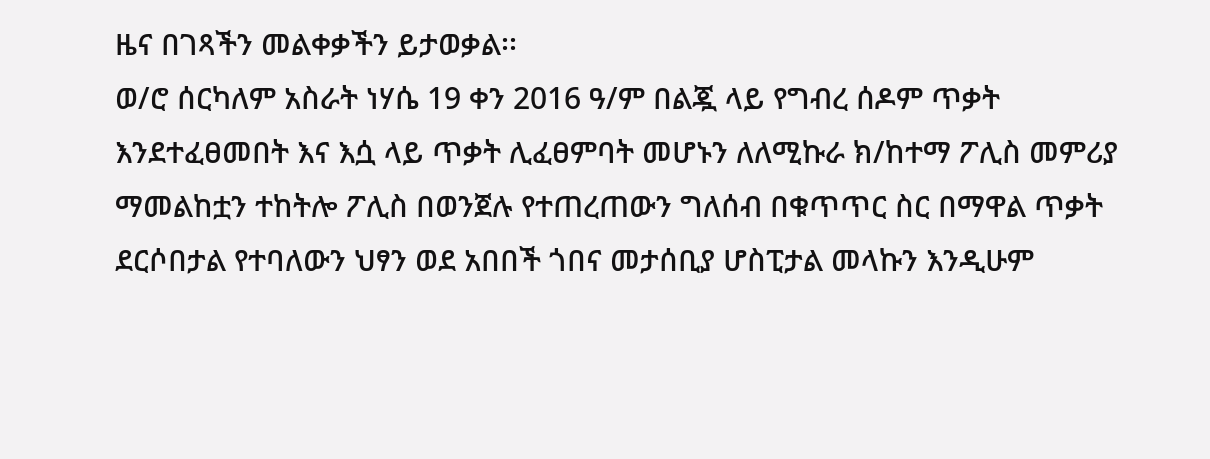ዜና በገጻችን መልቀቃችን ይታወቃል፡፡
ወ/ሮ ሰርካለም አስራት ነሃሴ 19 ቀን 2016 ዓ/ም በልጇ ላይ የግብረ ሰዶም ጥቃት እንደተፈፀመበት እና እሷ ላይ ጥቃት ሊፈፀምባት መሆኑን ለለሚኩራ ክ/ከተማ ፖሊስ መምሪያ ማመልከቷን ተከትሎ ፖሊስ በወንጀሉ የተጠረጠውን ግለሰብ በቁጥጥር ስር በማዋል ጥቃት ደርሶበታል የተባለውን ህፃን ወደ አበበች ጎበና መታሰቢያ ሆስፒታል መላኩን እንዲሁም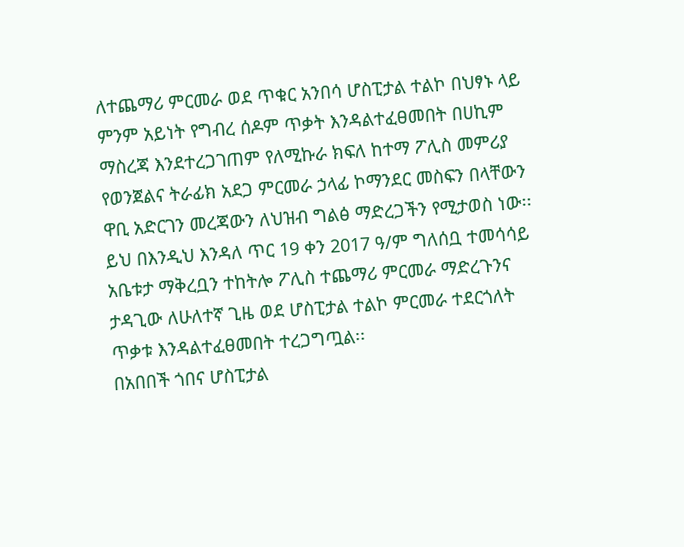ለተጨማሪ ምርመራ ወደ ጥቁር አንበሳ ሆስፒታል ተልኮ በህፃኑ ላይ ምንም አይነት የግብረ ሰዶም ጥቃት እንዳልተፈፀመበት በሀኪም ማስረጃ እንደተረጋገጠም የለሚኩራ ክፍለ ከተማ ፖሊስ መምሪያ የወንጀልና ትራፊክ አደጋ ምርመራ ኃላፊ ኮማንደር መስፍን በላቸውን ዋቢ አድርገን መረጃውን ለህዝብ ግልፅ ማድረጋችን የሚታወስ ነው፡፡
ይህ በእንዲህ እንዳለ ጥር 19 ቀን 2017 ዓ/ም ግለሰቧ ተመሳሳይ አቤቱታ ማቅረቧን ተከትሎ ፖሊስ ተጨማሪ ምርመራ ማድረጉንና ታዳጊው ለሁለተኛ ጊዜ ወደ ሆስፒታል ተልኮ ምርመራ ተደርጎለት ጥቃቱ እንዳልተፈፀመበት ተረጋግጧል፡፡
በአበበች ጎበና ሆስፒታል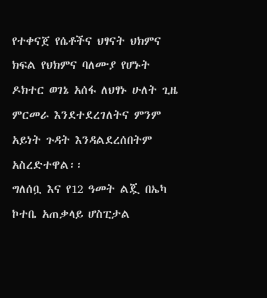የተቀናጀ የሴቶችና ህፃናት ህክምና ክፍል የህክምና ባለሙያ የሆኑት ዶክተር ወገኔ አሰፋ ለህፃኑ ሁለት ጊዜ ምርመራ እንደተደረገለትና ምንም አይነት ጉዳት እንዳልደረሰበትም አስረድተዋል፡፡
ግለሰቧ እና የ12 ዓመት ልጇ በኤካ ኮተቤ አጠቃላይ ሆስፒታል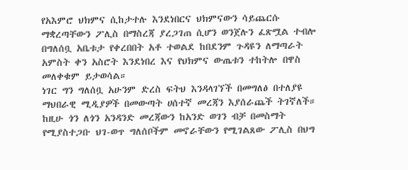የአእምሮ ህክምና ሲከታተሉ እንደነበርና ህክምናውን ሳይጨርሱ ማቋረጣቸውን ፖሊስ በማስረጃ ያረጋገጠ ሲሆን ወንጀሉን ፈጽሟል ተብሎ በግለሰቧ አቤቱታ የቀረበበት አቶ ተወልደ ከበደንም ጉዳዩን ለማጣራት አምስት ቀን አስሮት እንደነበረ እና የህክምና ውጤቱን ተከትሎ በዋስ መለቀቁም ይታወሳል።
ነገር ግን ግለሰቧ አሁንም ድረስ ፍትህ እንዳላገኘች በመግለፅ በተለያዩ ማህበራዊ ሚዲያዎች በመውጣት ሀሰተኛ መረጃን እያሰራጨች ትገኛለች። ከዚሁ ጎን ለጎን አንዳንድ መረጃውን ከአንድ ወገን ብቻ በመስማት የሚያስተጋቡ ህገ-ወጥ ግለሰቦችም መኖራቸውን የሚገልጸው ፖሊስ በህግ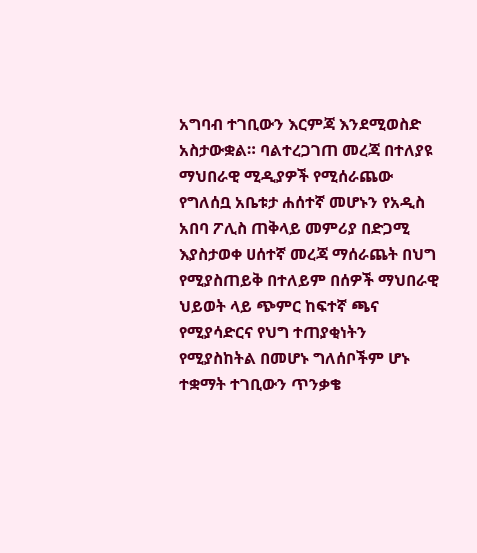አግባብ ተገቢውን እርምጃ እንደሚወስድ አስታውቋል። ባልተረጋገጠ መረጃ በተለያዩ ማህበራዊ ሚዲያዎች የሚሰራጨው የግለሰቧ አቤቱታ ሐሰተኛ መሆኑን የአዲስ አበባ ፖሊስ ጠቅላይ መምሪያ በድጋሚ እያስታወቀ ሀሰተኛ መረጃ ማሰራጨት በህግ የሚያስጠይቅ በተለይም በሰዎች ማህበራዊ ህይወት ላይ ጭምር ከፍተኛ ጫና የሚያሳድርና የህግ ተጠያቂነትን የሚያስከትል በመሆኑ ግለሰቦችም ሆኑ ተቋማት ተገቢውን ጥንቃቄ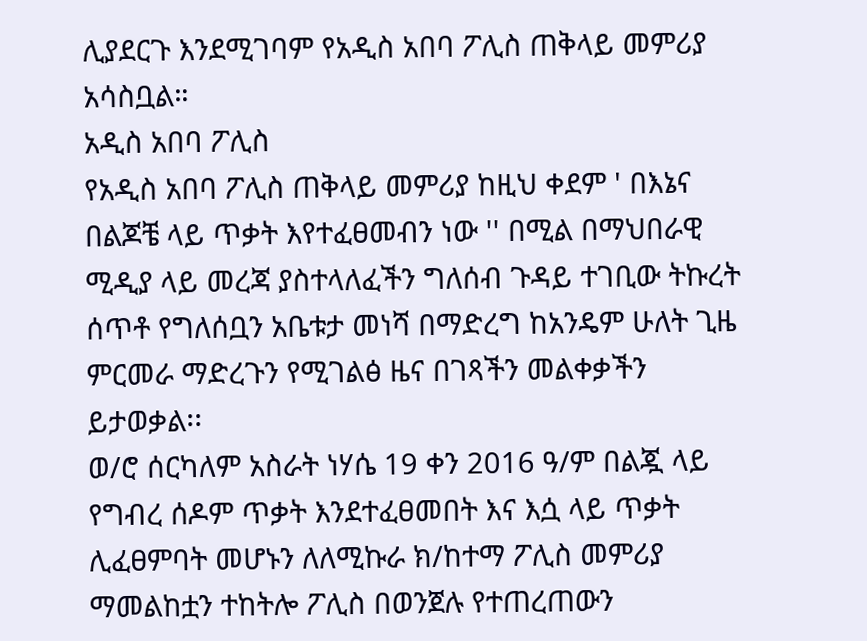ሊያደርጉ እንደሚገባም የአዲስ አበባ ፖሊስ ጠቅላይ መምሪያ አሳስቧል።
አዲስ አበባ ፖሊስ
የአዲስ አበባ ፖሊስ ጠቅላይ መምሪያ ከዚህ ቀደም ' በእኔና በልጆቼ ላይ ጥቃት እየተፈፀመብን ነው '' በሚል በማህበራዊ ሚዲያ ላይ መረጃ ያስተላለፈችን ግለሰብ ጉዳይ ተገቢው ትኩረት ሰጥቶ የግለሰቧን አቤቱታ መነሻ በማድረግ ከአንዴም ሁለት ጊዜ ምርመራ ማድረጉን የሚገልፅ ዜና በገጻችን መልቀቃችን ይታወቃል፡፡
ወ/ሮ ሰርካለም አስራት ነሃሴ 19 ቀን 2016 ዓ/ም በልጇ ላይ የግብረ ሰዶም ጥቃት እንደተፈፀመበት እና እሷ ላይ ጥቃት ሊፈፀምባት መሆኑን ለለሚኩራ ክ/ከተማ ፖሊስ መምሪያ ማመልከቷን ተከትሎ ፖሊስ በወንጀሉ የተጠረጠውን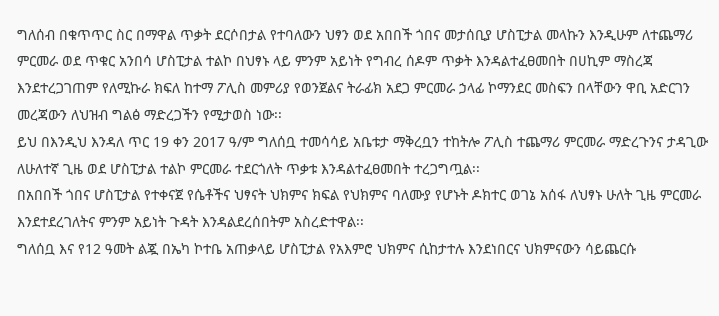ግለሰብ በቁጥጥር ስር በማዋል ጥቃት ደርሶበታል የተባለውን ህፃን ወደ አበበች ጎበና መታሰቢያ ሆስፒታል መላኩን እንዲሁም ለተጨማሪ ምርመራ ወደ ጥቁር አንበሳ ሆስፒታል ተልኮ በህፃኑ ላይ ምንም አይነት የግብረ ሰዶም ጥቃት እንዳልተፈፀመበት በሀኪም ማስረጃ እንደተረጋገጠም የለሚኩራ ክፍለ ከተማ ፖሊስ መምሪያ የወንጀልና ትራፊክ አደጋ ምርመራ ኃላፊ ኮማንደር መስፍን በላቸውን ዋቢ አድርገን መረጃውን ለህዝብ ግልፅ ማድረጋችን የሚታወስ ነው፡፡
ይህ በእንዲህ እንዳለ ጥር 19 ቀን 2017 ዓ/ም ግለሰቧ ተመሳሳይ አቤቱታ ማቅረቧን ተከትሎ ፖሊስ ተጨማሪ ምርመራ ማድረጉንና ታዳጊው ለሁለተኛ ጊዜ ወደ ሆስፒታል ተልኮ ምርመራ ተደርጎለት ጥቃቱ እንዳልተፈፀመበት ተረጋግጧል፡፡
በአበበች ጎበና ሆስፒታል የተቀናጀ የሴቶችና ህፃናት ህክምና ክፍል የህክምና ባለሙያ የሆኑት ዶክተር ወገኔ አሰፋ ለህፃኑ ሁለት ጊዜ ምርመራ እንደተደረገለትና ምንም አይነት ጉዳት እንዳልደረሰበትም አስረድተዋል፡፡
ግለሰቧ እና የ12 ዓመት ልጇ በኤካ ኮተቤ አጠቃላይ ሆስፒታል የአእምሮ ህክምና ሲከታተሉ እንደነበርና ህክምናውን ሳይጨርሱ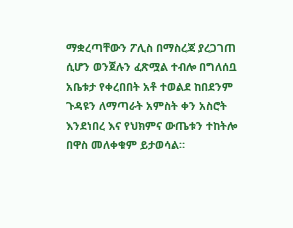ማቋረጣቸውን ፖሊስ በማስረጃ ያረጋገጠ ሲሆን ወንጀሉን ፈጽሟል ተብሎ በግለሰቧ አቤቱታ የቀረበበት አቶ ተወልደ ከበደንም ጉዳዩን ለማጣራት አምስት ቀን አስሮት እንደነበረ እና የህክምና ውጤቱን ተከትሎ በዋስ መለቀቁም ይታወሳል።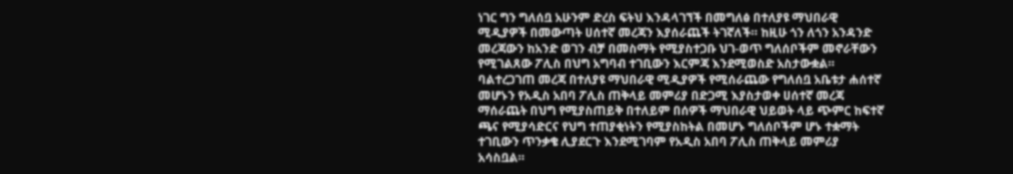ነገር ግን ግለሰቧ አሁንም ድረስ ፍትህ እንዳላገኘች በመግለፅ በተለያዩ ማህበራዊ ሚዲያዎች በመውጣት ሀሰተኛ መረጃን እያሰራጨች ትገኛለች። ከዚሁ ጎን ለጎን አንዳንድ መረጃውን ከአንድ ወገን ብቻ በመስማት የሚያስተጋቡ ህገ-ወጥ ግለሰቦችም መኖራቸውን የሚገልጸው ፖሊስ በህግ አግባብ ተገቢውን እርምጃ እንደሚወስድ አስታውቋል። ባልተረጋገጠ መረጃ በተለያዩ ማህበራዊ ሚዲያዎች የሚሰራጨው የግለሰቧ አቤቱታ ሐሰተኛ መሆኑን የአዲስ አበባ ፖሊስ ጠቅላይ መምሪያ በድጋሚ እያስታወቀ ሀሰተኛ መረጃ ማሰራጨት በህግ የሚያስጠይቅ በተለይም በሰዎች ማህበራዊ ህይወት ላይ ጭምር ከፍተኛ ጫና የሚያሳድርና የህግ ተጠያቂነትን የሚያስከትል በመሆኑ ግለሰቦችም ሆኑ ተቋማት ተገቢውን ጥንቃቄ ሊያደርጉ እንደሚገባም የአዲስ አበባ ፖሊስ ጠቅላይ መምሪያ አሳስቧል።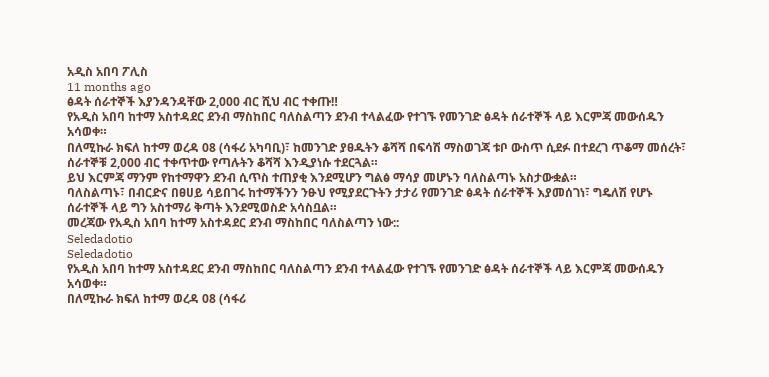አዲስ አበባ ፖሊስ
11 months ago
ፅዳት ሰራተኞች እያንዳንዳቸው 2,000 ብር ሺህ ብር ተቀጡ‼
የአዲስ አበባ ከተማ አስተዳደር ደንብ ማስከበር ባለስልጣን ደንብ ተላልፈው የተገኙ የመንገድ ፅዳት ሰራተኞች ላይ እርምጃ መውሰዱን አሳወቀ።
በለሚኩራ ክፍለ ከተማ ወረዳ 08 (ሳፋሪ አካባቢ)፣ ከመንገድ ያፀዱትን ቆሻሻ በፍሳሽ ማስወገጃ ቱቦ ውስጥ ሲደፉ በተደረገ ጥቆማ መሰረት፣ ሰራተኞቹ 2,000 ብር ተቀጥተው የጣሉትን ቆሻሻ እንዲያነሱ ተደርጓል።
ይህ እርምጃ ማንም የከተማዋን ደንብ ሲጥስ ተጠያቂ እንደሚሆን ግልፅ ማሳያ መሆኑን ባለስልጣኑ አስታውቋል።
ባለስልጣኑ፣ በብርድና በፀሀይ ሳይበገሩ ከተማችንን ንፁህ የሚያደርጉትን ታታሪ የመንገድ ፅዳት ሰራተኞች እያመሰገነ፣ ግዴለሽ የሆኑ ሰራተኞች ላይ ግን አስተማሪ ቅጣት እንደሚወስድ አሳስቧል።
መረጃው የአዲስ አበባ ከተማ አስተዳደር ደንብ ማስከበር ባለስልጣን ነው::
Seledadotio
Seledadotio
የአዲስ አበባ ከተማ አስተዳደር ደንብ ማስከበር ባለስልጣን ደንብ ተላልፈው የተገኙ የመንገድ ፅዳት ሰራተኞች ላይ እርምጃ መውሰዱን አሳወቀ።
በለሚኩራ ክፍለ ከተማ ወረዳ 08 (ሳፋሪ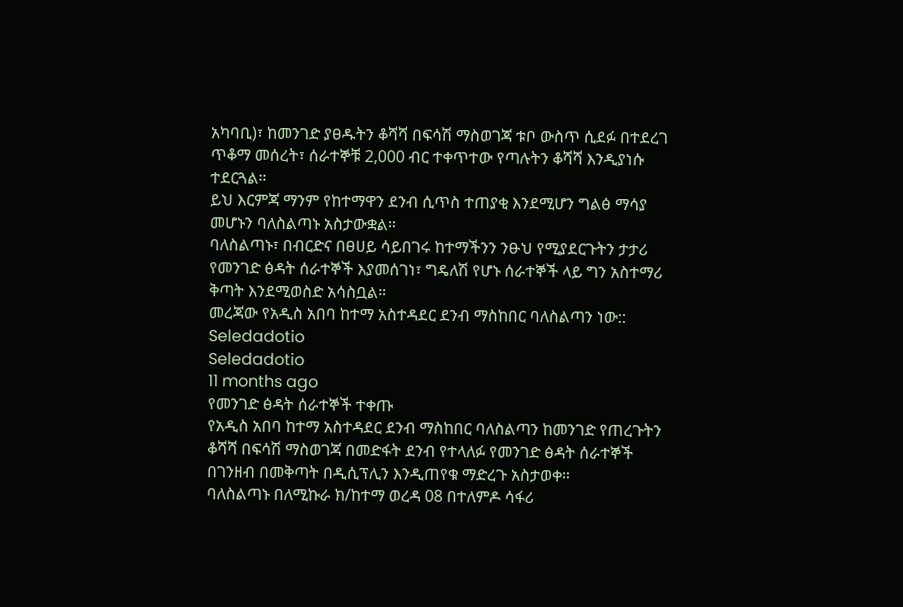አካባቢ)፣ ከመንገድ ያፀዱትን ቆሻሻ በፍሳሽ ማስወገጃ ቱቦ ውስጥ ሲደፉ በተደረገ ጥቆማ መሰረት፣ ሰራተኞቹ 2,000 ብር ተቀጥተው የጣሉትን ቆሻሻ እንዲያነሱ ተደርጓል።
ይህ እርምጃ ማንም የከተማዋን ደንብ ሲጥስ ተጠያቂ እንደሚሆን ግልፅ ማሳያ መሆኑን ባለስልጣኑ አስታውቋል።
ባለስልጣኑ፣ በብርድና በፀሀይ ሳይበገሩ ከተማችንን ንፁህ የሚያደርጉትን ታታሪ የመንገድ ፅዳት ሰራተኞች እያመሰገነ፣ ግዴለሽ የሆኑ ሰራተኞች ላይ ግን አስተማሪ ቅጣት እንደሚወስድ አሳስቧል።
መረጃው የአዲስ አበባ ከተማ አስተዳደር ደንብ ማስከበር ባለስልጣን ነው::
Seledadotio
Seledadotio
11 months ago
የመንገድ ፅዳት ሰራተኞች ተቀጡ
የአዲስ አበባ ከተማ አስተዳደር ደንብ ማስከበር ባለስልጣን ከመንገድ የጠረጉትን ቆሻሻ በፍሳሽ ማስወገጃ በመድፋት ደንብ የተላለፉ የመንገድ ፅዳት ሰራተኞች በገንዘብ በመቅጣት በዲሲፕሊን እንዲጠየቁ ማድረጉ አስታወቀ።
ባለስልጣኑ በለሚኩራ ክ/ከተማ ወረዳ 08 በተለምዶ ሳፋሪ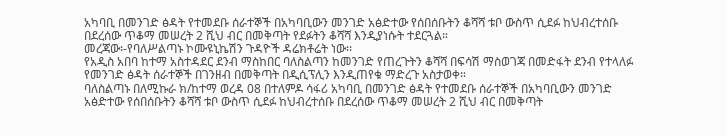አካባቢ በመንገድ ፅዳት የተመደቡ ሰራተኞች በአካባቢውን መንገድ አፅድተው የሰበሰቡትን ቆሻሻ ቱቦ ውስጥ ሲደፉ ከህብረተሰቡ በደረሰው ጥቆማ መሠረት 2 ሺህ ብር በመቅጣት የደፉትን ቆሻሻ እንዲያነሱት ተደርጓል።
መረጃው፡-የባለሥልጣኑ ኮሙዩኒኬሽን ጉዳዮች ዳሬክቶሬት ነው፡፡
የአዲስ አበባ ከተማ አስተዳደር ደንብ ማስከበር ባለስልጣን ከመንገድ የጠረጉትን ቆሻሻ በፍሳሽ ማስወገጃ በመድፋት ደንብ የተላለፉ የመንገድ ፅዳት ሰራተኞች በገንዘብ በመቅጣት በዲሲፕሊን እንዲጠየቁ ማድረጉ አስታወቀ።
ባለስልጣኑ በለሚኩራ ክ/ከተማ ወረዳ 08 በተለምዶ ሳፋሪ አካባቢ በመንገድ ፅዳት የተመደቡ ሰራተኞች በአካባቢውን መንገድ አፅድተው የሰበሰቡትን ቆሻሻ ቱቦ ውስጥ ሲደፉ ከህብረተሰቡ በደረሰው ጥቆማ መሠረት 2 ሺህ ብር በመቅጣት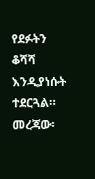የደፉትን ቆሻሻ እንዲያነሱት ተደርጓል።
መረጃው፡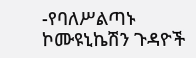-የባለሥልጣኑ ኮሙዩኒኬሽን ጉዳዮች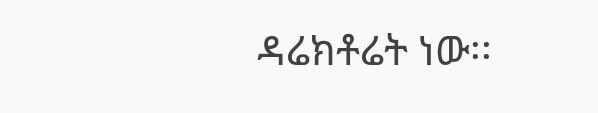ዳሬክቶሬት ነው፡፡